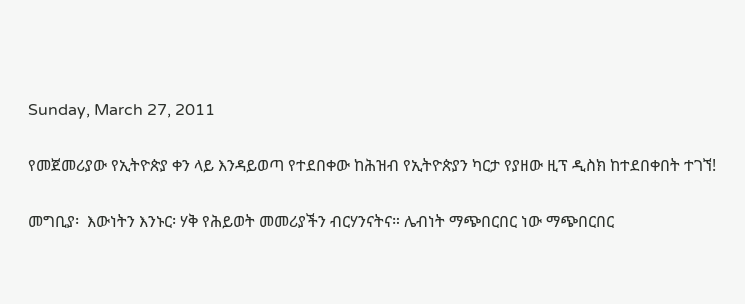Sunday, March 27, 2011

የመጀመሪያው የኢትዮጵያ ቀን ላይ እንዳይወጣ የተደበቀው ከሕዝብ የኢትዮጵያን ካርታ የያዘው ዚፕ ዲስክ ከተደበቀበት ተገኘ!

መግቢያ፡  እውነትን እንኑር፡ ሃቅ የሕይወት መመሪያችን ብርሃንናትና። ሌብነት ማጭበርበር ነው ማጭበርበር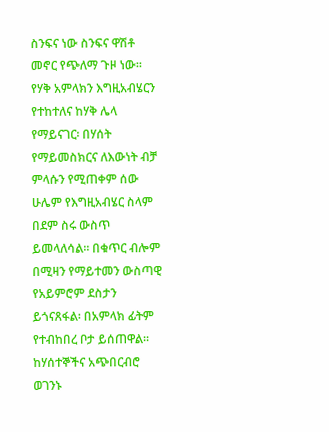ስንፍና ነው ስንፍና ዋሽቶ መኖር የጭለማ ጉዞ ነው። የሃቅ አምላክን እግዚአብሄርን የተከተለና ከሃቅ ሌላ የማይናገር፡ በሃሰት የማይመስክርና ለእውነት ብቻ ምላሱን የሚጠቀም ሰው ሁሌም የእግዚአብሄር ስላም በደም ስሩ ውስጥ ይመላለሳል። በቁጥር ብሎም በሚዛን የማይተመን ውስጣዊ የአይምሮም ደስታን ይጎናጸፋል፡ በአምላክ ፊትም የተብከበረ ቦታ ይሰጠዋል። ከሃሰተኞችና አጭበርብሮ ወገንኑ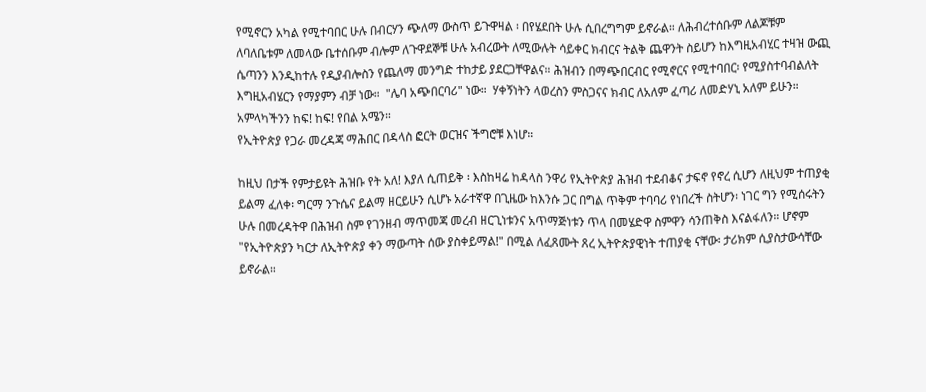የሚኖርን አካል የሚተባበር ሁሉ በብርሃን ጭለማ ውስጥ ይጉዋዛል ፡ በየሄደበት ሁሉ ሲበረግግም ይኖራል። ለሕብረተሰቡም ለልጆቹም ለባለቤቱም ለመላው ቤተሰቡም ብሎም ለጉዋደኞቹ ሁሉ አብረውት ለሚውሉት ሳይቀር ክብርና ትልቅ ጨዋንት ስይሆን ከእግዚአብሂር ተዛዝ ውጪ ሴጣንን እንዲከተሉ የዲያብሎስን የጨለማ መንግድ ተከታይ ያደርጋቸዋልና። ሕዝብን በማጭበርብር የሚኖርና የሚተባበር፡ የሚያስተባብልለት እግዚአብሄርን የማያምን ብቻ ነው።  "ሌባ አጭበርባሪ" ነው።  ሃቀኝነትን ላወረስን ምስጋናና ክብር ለአለም ፈጣሪ ለመድሃኒ አለም ይሁን። አምላካችንን ከፍ! ከፍ! የበል አሜን።
የኢትዮጵያ የጋራ መረዳጃ ማሕበር በዳላስ ፎርት ወርዝና ችግሮቹ እነሆ።

ከዚህ በታች የምታይዩት ሕዝቡ የት አለ! እያለ ሲጠይቅ ፡ እስከዛሬ ከዳላስ ንዋሪ የኢትዮጵያ ሕዝብ ተደብቆና ታፍኖ የኖረ ሲሆን ለዚህም ተጠያቂ ይልማ ፈለቀ፡ ግርማ ንጉሴና ይልማ ዘርይሁን ሲሆኑ አራተኛዋ በጊዜው ከእንሱ ጋር በግል ጥቅም ተባባሪ የነበረች ስትሆን፡ ነገር ግን የሚሰሩትን ሁሉ በመረዳትዋ በሕዝብ ስም የገንዘብ ማጥመጃ መረብ ዘርጊነቱንና አጥማጅነቱን ጥላ በመሄድዋ ስምዋን ሳንጠቅስ እናልፋለን። ሆኖም "የኢትዮጵያን ካርታ ለኢትዮጵያ ቀን ማውጣት ሰው ያስቀይማል!" በሚል ለፈጸሙት ጸረ ኢትዮጵያዊነት ተጠያቂ ናቸው፡ ታሪክም ሲያስታውሳቸው ይኖራል።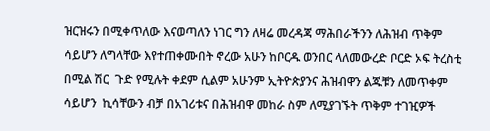ዝርዝሩን በሚቀጥለው እናወጣለን ነገር ግን ለዛሬ መረዳጃ ማሕበራችንን ለሕዝብ ጥቅም ሳይሆን ለግላቸው እየተጠቀሙበት ኖረው አሁን ከቦርዱ ወንበር ላለመውረድ ቦርድ ኦፍ ትረስቲ በሚል ሽር  ጉድ የሚሉት ቀደም ሲልም አሁንም ኢትዮጵያንና ሕዝብዋን ልጁቹን ለመጥቀም ሳይሆን  ኪሳቸውን ብቻ በአገሪቱና በሕዝብዋ መከራ ስም ለሚያገኙት ጥቅም ተገዢዎች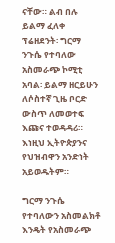ናቸው። ልብ በሉ ይልማ ፈለቀ ፕሬዘደንት፡ ግርማ ንጉሴ የተባለው አስመራጭ ኮሚቲ አባል፡ ይልማ ዘርይሁን ለሶስተኛ ጊዜ ቦርድ ውስጥ ለመወተፍ እጩና ተወዳዳሪ። እነዚህ ኢትዮጵያንና የህዝብዋን አንድነት አይወዱትም።

ግርማ ንጉሴ የተባለውን አስመልክቶ እንዴት የአስመራጭ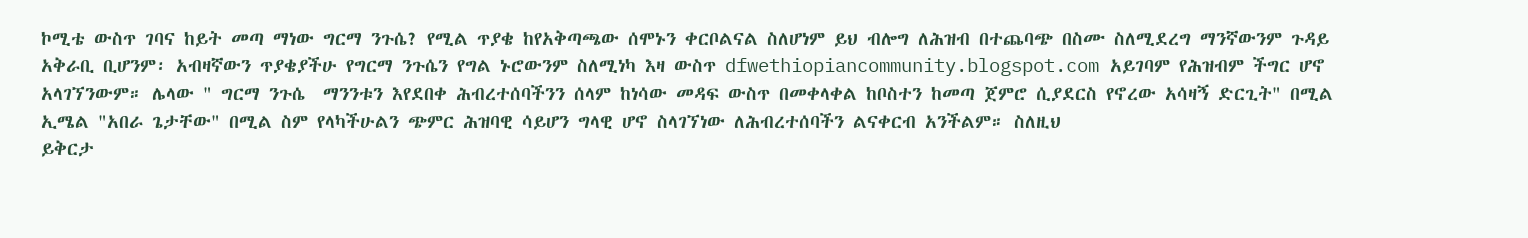ኮሚቴ ውስጥ ገባና ከይት መጣ ማነው ግርማ ንጉሴ? የሚል ጥያቄ ከየአቅጣጫው ሰሞኑን ቀርቦልናል ስለሆነም ይህ ብሎግ ለሕዝብ በተጨባጭ በስሙ ስለሚደረግ ማንኛውንም ጉዳይ አቅራቢ ቢሆንም፡ አብዛኛውን ጥያቄያችሁ የግርማ ንጉሴን የግል ኑሮውንም ስለሚነካ እዛ ውስጥ dfwethiopiancommunity.blogspot.com አይገባም የሕዝብም ችግር ሆኖ አላገኘንውም። ሌላው " ግርማ ንጉሴ  ማንንቱን እየደበቀ ሕብረተሰባችንን ሰላም ከነሳው መዳፍ ውስጥ በመቀላቀል ከቦስተን ከመጣ ጀምሮ ሲያደርስ የኖረው አሳዛኝ ድርጊት" በሚል ኢሜል "አበራ ጌታቸው" በሚል ስም የላካችሁልን ጭምር ሕዝባዊ ሳይሆን ግላዊ ሆኖ ስላገኘነው ለሕብረተሰባችን ልናቀርብ አንችልም። ስለዚህ
ይቅርታ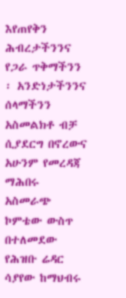እየጠየቅን ሕብረታችንንና የጋራ ጥቅማችንን  ፡ አንድነታችንንና ሰላማችንን አስመልክቶ ብቻ ሲያደርግ በኖረውና አሁንም የመረዳጃ ማሕበሩ አስመራጭ ኮምቴው ውስጥ በተለመደው የሕዝቡ ሬዳር ሳያየው ከማህብሩ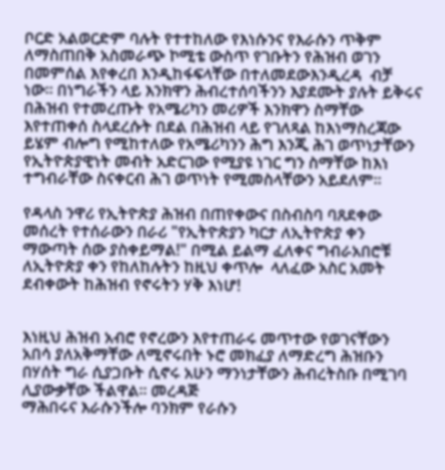ቦርድ አልወርድም ባሉት የተተከለው የእነሱንና የእራሱን ጥቅም ለማስጠበቅ አስመራጭ ኮሚቴ ውስጥ የገቡትን የሕዝብ ወገን በመምሰል እየቀረበ እንዲከፋፍላቸው በተለመደውእንዲረዳ  ብቻ ነው። በነግራችን ላይ እንክዋን ሕብረተሰባችንን እያደሙት ያሉት ይቅሩና በሕዝብ የተመረጡት የአሜሪካን መሪዎች እንክዋን ስማቸው እየተጠቀሰ ስላደረሱት በደል በሕዝብ ላይ የገለጻል ከእነማስረጃው ይሄም ብሎግ የሚከተለው የአሜሪካንን ሕግ እንጂ ሕገ ወጥነታቸውን የኢትዮጵያዊነት መብት አድርገው የሚያዩ ነገር ግን ስማቸው ከእነ ተግብራቸው ስናቀርብ ሕገ ወጥነት የሚመስላቸውን አይደለም።

የዳላስ ንዋሪ የኢትዮጵያ ሕዝብ በጠየቀውና በስብስባ ባጸደቀው መሰረት የተሰራውን በራሪ "የኢትዮጵያን ካርታ ለኢትዮጵያ ቀን ማውጣት ሰው ያስቀይማል!" በሚል ይልማ ፈለቀና ግብራአበሮቹ ለኢትዮጵያ ቀን የከለከሉትን ከዚህ ቀጥሎ  ላለፈው አስር አመት ደብቀውት ከሕዝብ የኖሩትን ሃቅ እነሆ!


እነዚህ ሕዝብ አብሮ የኖረውን እየተጠራሩ መጥተው የወገናቸውን አበሳ ያለአቅማቸው ለሚኖሩበት ኑሮ መክፈያ ለማድረግ ሕዝቡን በሃሰት ግራ ሲያጋቡት ሲኖሩ አሁን ማንነታቸውን ሕብረትስቡ በሚገባ ሊያውቃቸው ችልዋል። መረዳጅ
ማሕበሩና እራሱንችሎ ባንክም የራሱን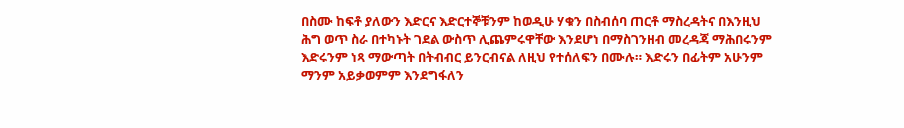በስሙ ከፍቶ ያለውን እድርና እድርተኞቹንም ከወዲሁ ሃቁን በስብሰባ ጠርቶ ማስረዳትና በእንዚህ ሕግ ወጥ ስራ በተካኑት ገደል ውስጥ ሊጨምሩዋቸው እንደሆነ በማስገንዘብ መረዳጃ ማሕበሩንም እድሩንም ነጻ ማውጣት በትብብር ይንርብናል ለዚህ የተሰለፍን በሙሉ። እድሩን በፊትም አሁንም ማንም አይቃወምም እንደግፋለን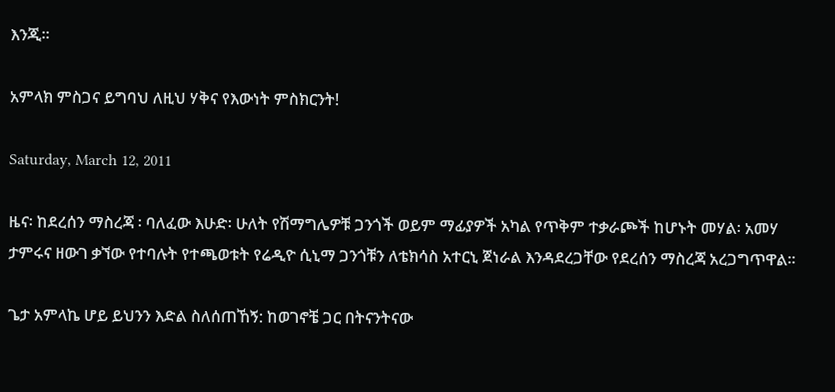እንጂ።

አምላክ ምስጋና ይግባህ ለዚህ ሃቅና የእውነት ምስክርንት!

Saturday, March 12, 2011

ዜና፡ ከደረሰን ማስረጃ ፡ ባለፈው እሁድ፡ ሁለት የሽማግሌዎቹ ጋንጎች ወይም ማፊያዎች አካል የጥቅም ተቃራጮች ከሆኑት መሃል፡ አመሃ ታምሩና ዘውገ ቃኘው የተባሉት የተጫወቱት የሬዲዮ ሲኒማ ጋንጎቹን ለቴክሳስ አተርኒ ጀነራል እንዳደረጋቸው የደረሰን ማስረጃ አረጋግጥዋል።

ጌታ አምላኬ ሆይ ይህንን እድል ስለሰጠኸኝ: ከወገኖቼ ጋር በትናንትናው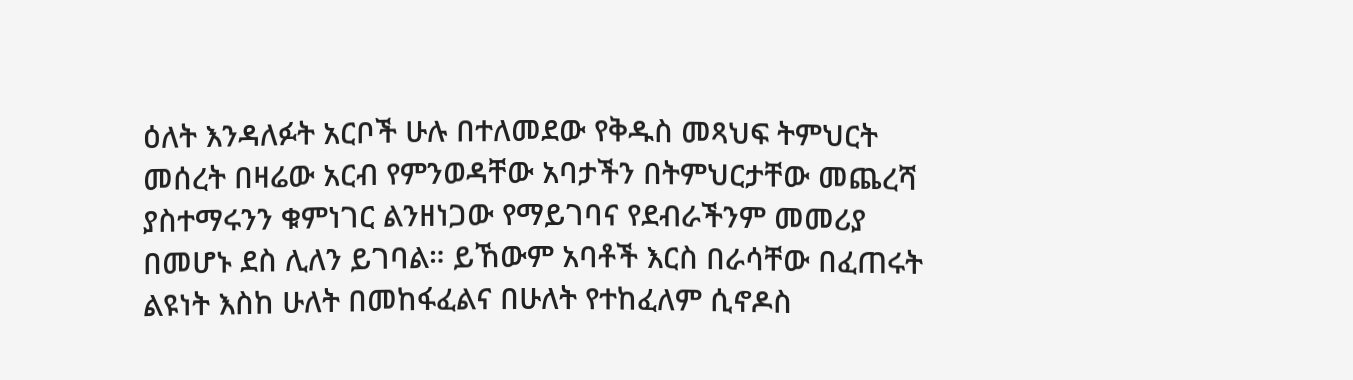ዕለት እንዳለፉት አርቦች ሁሉ በተለመደው የቅዱስ መጻህፍ ትምህርት መሰረት በዛሬው አርብ የምንወዳቸው አባታችን በትምህርታቸው መጨረሻ ያስተማሩንን ቁምነገር ልንዘነጋው የማይገባና የደብራችንም መመሪያ በመሆኑ ደስ ሊለን ይገባል። ይኸውም አባቶች እርስ በራሳቸው በፈጠሩት ልዩነት እስከ ሁለት በመከፋፈልና በሁለት የተከፈለም ሲኖዶስ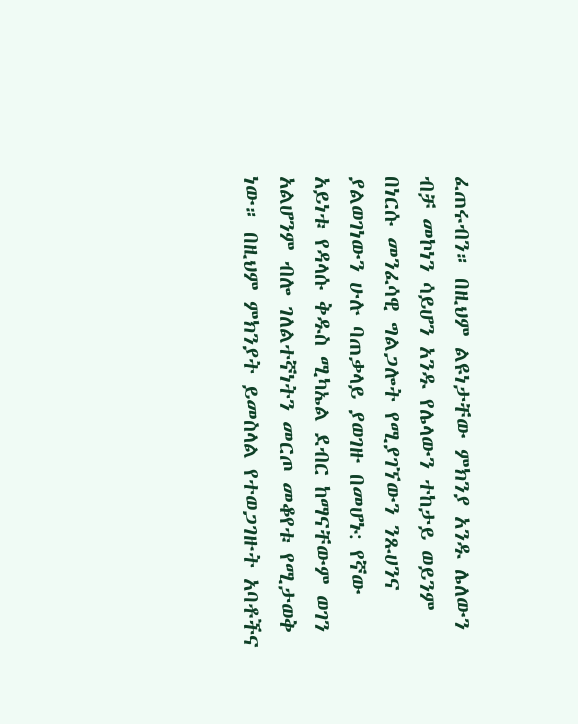ፈጠሩብን። በዚህም ልዩነታቸው ምክንያ አንዱ ሌለውን ብቻ መኮነን ሳይሆን አንዱ የሌላውን ተከታይ ወይንም በነርሱ መንፈሳዊ ግልጋሎት የሚያገኘውን ንጹሀንና ያልወገነውን ሁሉ ባጠቃላይ ያወገዙ በመሆኑ: የኛው አይነቱ የዳላሱ ቅዱስ ሚካኤል ደብር ከማናቸውም ወገን አልሆንም ብሎ ገለልተኛነትን መርጦ መቆየቱ የሚታወቅ ነው። በዚህም ምክንያት ይመስላል የተወጋገዙት አባቶችና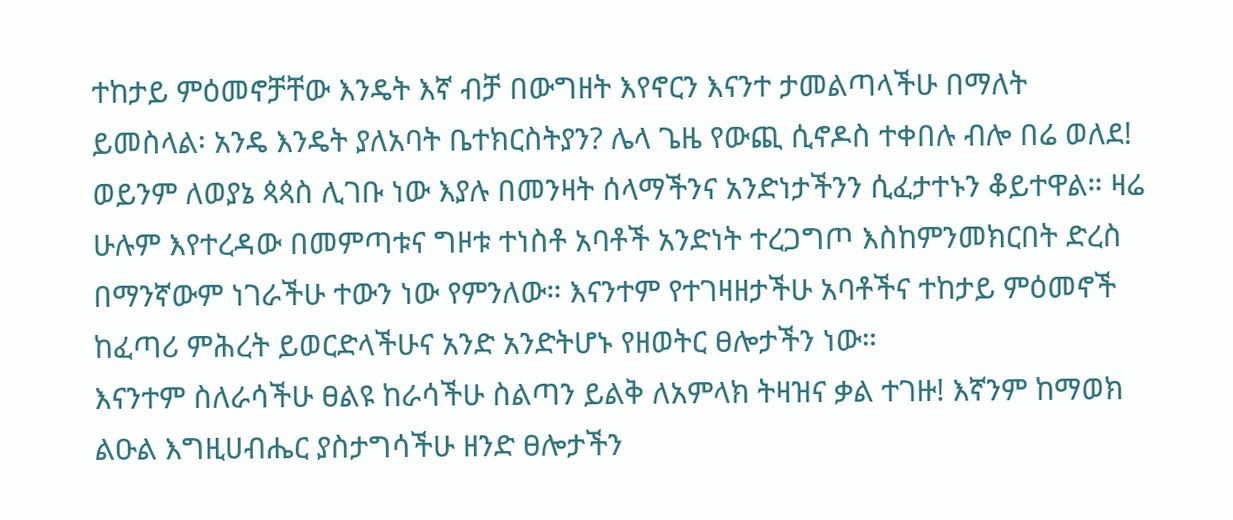ተከታይ ምዕመኖቻቸው እንዴት እኛ ብቻ በውግዘት እየኖርን እናንተ ታመልጣላችሁ በማለት ይመስላል፡ አንዴ እንዴት ያለአባት ቤተክርስትያን? ሌላ ጌዜ የውጪ ሲኖዶስ ተቀበሉ ብሎ በሬ ወለደ! ወይንም ለወያኔ ጳጳስ ሊገቡ ነው እያሉ በመንዛት ሰላማችንና አንድነታችንን ሲፈታተኑን ቆይተዋል። ዛሬ ሁሉም እየተረዳው በመምጣቱና ግዞቱ ተነስቶ አባቶች አንድነት ተረጋግጦ እስከምንመክርበት ድረስ በማንኛውም ነገራችሁ ተውን ነው የምንለው። እናንተም የተገዛዘታችሁ አባቶችና ተከታይ ምዕመኖች ከፈጣሪ ምሕረት ይወርድላችሁና አንድ አንድትሆኑ የዘወትር ፀሎታችን ነው።
እናንተም ስለራሳችሁ ፀልዩ ከራሳችሁ ስልጣን ይልቅ ለአምላክ ትዛዝና ቃል ተገዙ! እኛንም ከማወክ ልዑል እግዚሀብሔር ያስታግሳችሁ ዘንድ ፀሎታችን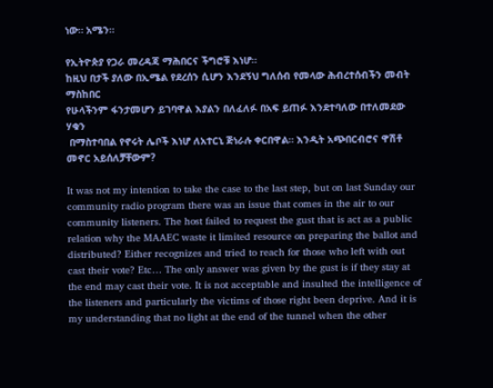ነው። አሜን።

የኢትዮጵያ የጋራ መረዳጃ ማሕበርና ችግሮቹ እነሆ።
ከዚህ በታች ያለው በኢሜል የደረሰን ሲሆን እንደኝህ ግለሰብ የመላው ሕብረተሰብችን መብት ማስከበር
የሁላችንም ፋንታመሆን ይገባዋል እያልን በለፈለፉ በአፍ ይጠፉ እንደተባለው በተለመደው ሃቁን
 በማስተባበል የኖሩት ሌቦች እነሆ ለአተርኒ ጅነራሉ ቀርበዋል። እንዲት አጭበርብሮና ዋሽቶ መኖር አይሰለቻቸውም?

It was not my intention to take the case to the last step, but on last Sunday our community radio program there was an issue that comes in the air to our community listeners. The host failed to request the gust that is act as a public relation why the MAAEC waste it limited resource on preparing the ballot and distributed? Either recognizes and tried to reach for those who left with out cast their vote? Etc… The only answer was given by the gust is if they stay at the end may cast their vote. It is not acceptable and insulted the intelligence of the listeners and particularly the victims of those right been deprive. And it is my understanding that no light at the end of the tunnel when the other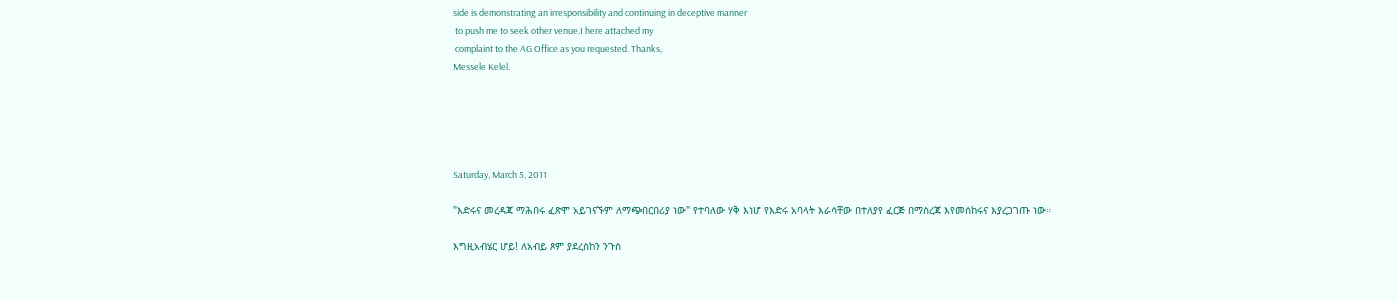side is demonstrating an irresponsibility and continuing in deceptive manner
 to push me to seek other venue.I here attached my
 complaint to the AG Office as you requested. Thanks,
Messele Kelel.





Saturday, March 5, 2011

"እድሩና መረዳጃ ማሕበሩ ፈጽሞ አይገናኙም ለማጭበርበሪያ ነው" የተባለው ሃቅ እነሆ የእድሩ አባላት እራሳቸው በተለያየ ፈርጅ በማስረጃ እየመሰከሩና እያረጋገጡ ነው።

እግዚአብሄር ሆይ! ለአብይ ጾም ያደረስከን ንጉስ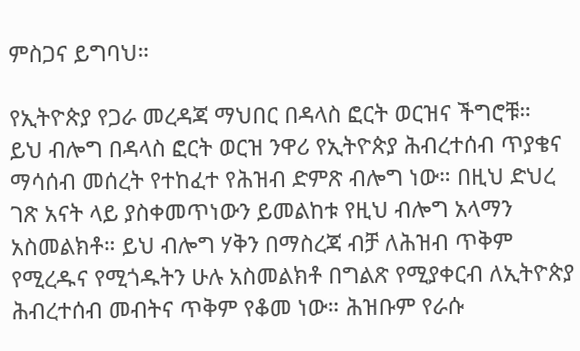ምስጋና ይግባህ።

የኢትዮጵያ የጋራ መረዳጃ ማህበር በዳላስ ፎርት ወርዝና ችግሮቹ።
ይህ ብሎግ በዳላስ ፎርት ወርዝ ንዋሪ የኢትዮጵያ ሕብረተሰብ ጥያቄና ማሳሰብ መሰረት የተከፈተ የሕዝብ ድምጽ ብሎግ ነው። በዚህ ድህረ ገጽ አናት ላይ ያስቀመጥነውን ይመልከቱ የዚህ ብሎግ አላማን አስመልክቶ። ይህ ብሎግ ሃቅን በማስረጃ ብቻ ለሕዝብ ጥቅም የሚረዱና የሚጎዱትን ሁሉ አስመልክቶ በግልጽ የሚያቀርብ ለኢትዮጵያ ሕብረተሰብ መብትና ጥቅም የቆመ ነው። ሕዝቡም የራሱ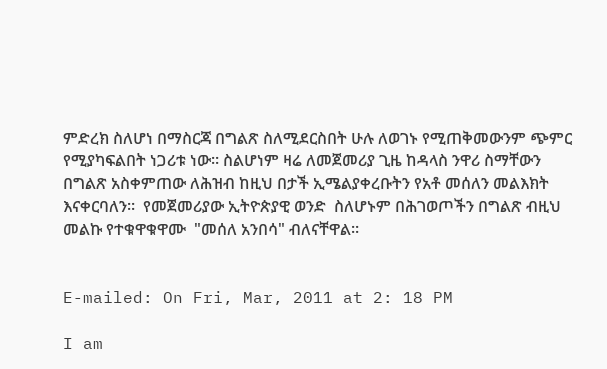ምድረክ ስለሆነ በማስርጃ በግልጽ ስለሚደርስበት ሁሉ ለወገኑ የሚጠቅመውንም ጭምር የሚያካፍልበት ነጋሪቱ ነው። ስልሆነም ዛሬ ለመጀመሪያ ጊዜ ከዳላስ ንዋሪ ስማቸውን በግልጽ አስቀምጠው ለሕዝብ ከዚህ በታች ኢሜልያቀረቡትን የአቶ መሰለን መልእክት እናቀርባለን።  የመጀመሪያው ኢትዮጵያዊ ወንድ  ስለሆኑም በሕገወጦችን በግልጽ ብዚህ መልኩ የተቁዋቁዋሙ  "መሰለ አንበሳ" ብለናቸዋል።


E-mailed: On Fri, Mar, 2011 at 2: 18 PM

I am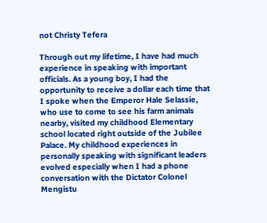not Christy Tefera

Through out my lifetime, I have had much experience in speaking with important officials. As a young boy, I had the opportunity to receive a dollar each time that I spoke when the Emperor Hale Selassie, who use to come to see his farm animals nearby, visited my childhood Elementary school located right outside of the Jubilee Palace. My childhood experiences in personally speaking with significant leaders evolved especially when I had a phone conversation with the Dictator Colonel Mengistu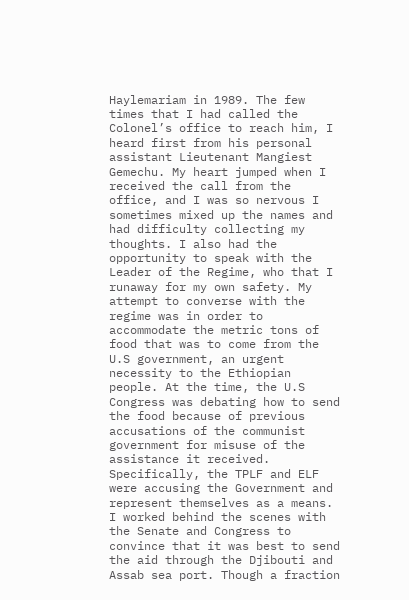Haylemariam in 1989. The few times that I had called the Colonel’s office to reach him, I heard first from his personal assistant Lieutenant Mangiest Gemechu. My heart jumped when I received the call from the office, and I was so nervous I sometimes mixed up the names and had difficulty collecting my thoughts. I also had the opportunity to speak with the Leader of the Regime, who that I runaway for my own safety. My attempt to converse with the regime was in order to accommodate the metric tons of food that was to come from the U.S government, an urgent necessity to the Ethiopian people. At the time, the U.S Congress was debating how to send the food because of previous accusations of the communist government for misuse of the assistance it received. Specifically, the TPLF and ELF were accusing the Government and represent themselves as a means. I worked behind the scenes with the Senate and Congress to convince that it was best to send the aid through the Djibouti and Assab sea port. Though a fraction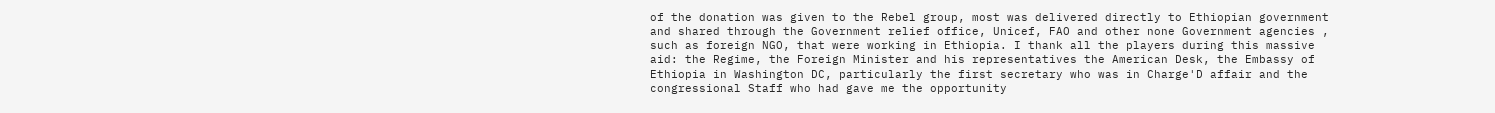of the donation was given to the Rebel group, most was delivered directly to Ethiopian government and shared through the Government relief office, Unicef, FAO and other none Government agencies , such as foreign NGO, that were working in Ethiopia. I thank all the players during this massive aid: the Regime, the Foreign Minister and his representatives the American Desk, the Embassy of Ethiopia in Washington DC, particularly the first secretary who was in Charge'D affair and the congressional Staff who had gave me the opportunity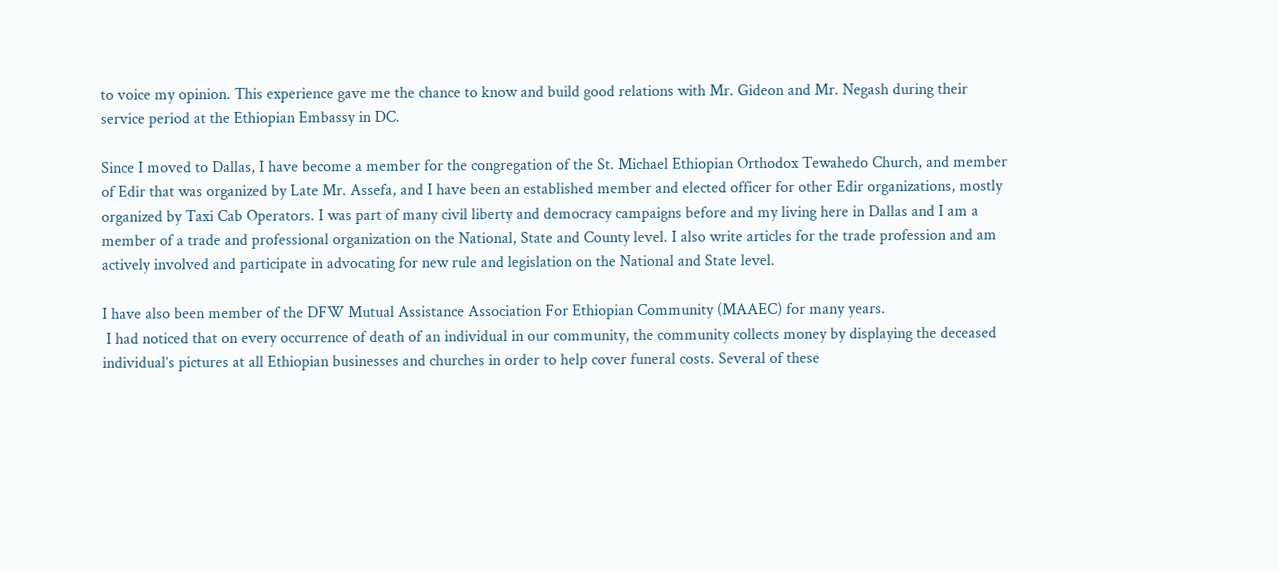to voice my opinion. This experience gave me the chance to know and build good relations with Mr. Gideon and Mr. Negash during their service period at the Ethiopian Embassy in DC.

Since I moved to Dallas, I have become a member for the congregation of the St. Michael Ethiopian Orthodox Tewahedo Church, and member of Edir that was organized by Late Mr. Assefa, and I have been an established member and elected officer for other Edir organizations, mostly organized by Taxi Cab Operators. I was part of many civil liberty and democracy campaigns before and my living here in Dallas and I am a member of a trade and professional organization on the National, State and County level. I also write articles for the trade profession and am actively involved and participate in advocating for new rule and legislation on the National and State level.

I have also been member of the DFW Mutual Assistance Association For Ethiopian Community (MAAEC) for many years.
 I had noticed that on every occurrence of death of an individual in our community, the community collects money by displaying the deceased individual’s pictures at all Ethiopian businesses and churches in order to help cover funeral costs. Several of these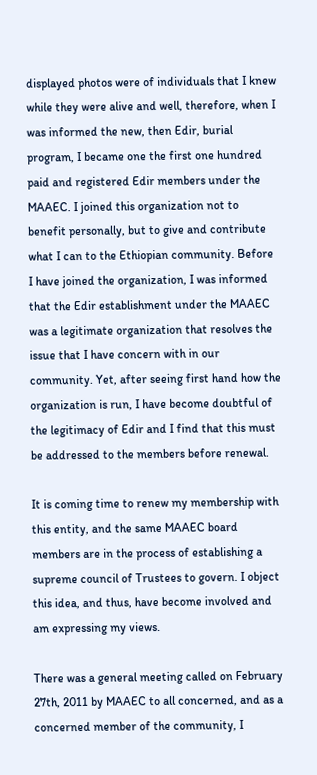displayed photos were of individuals that I knew while they were alive and well, therefore, when I was informed the new, then Edir, burial program, I became one the first one hundred paid and registered Edir members under the MAAEC. I joined this organization not to benefit personally, but to give and contribute what I can to the Ethiopian community. Before I have joined the organization, I was informed that the Edir establishment under the MAAEC was a legitimate organization that resolves the issue that I have concern with in our community. Yet, after seeing first hand how the organization is run, I have become doubtful of the legitimacy of Edir and I find that this must be addressed to the members before renewal.

It is coming time to renew my membership with this entity, and the same MAAEC board members are in the process of establishing a supreme council of Trustees to govern. I object this idea, and thus, have become involved and am expressing my views.

There was a general meeting called on February 27th, 2011 by MAAEC to all concerned, and as a concerned member of the community, I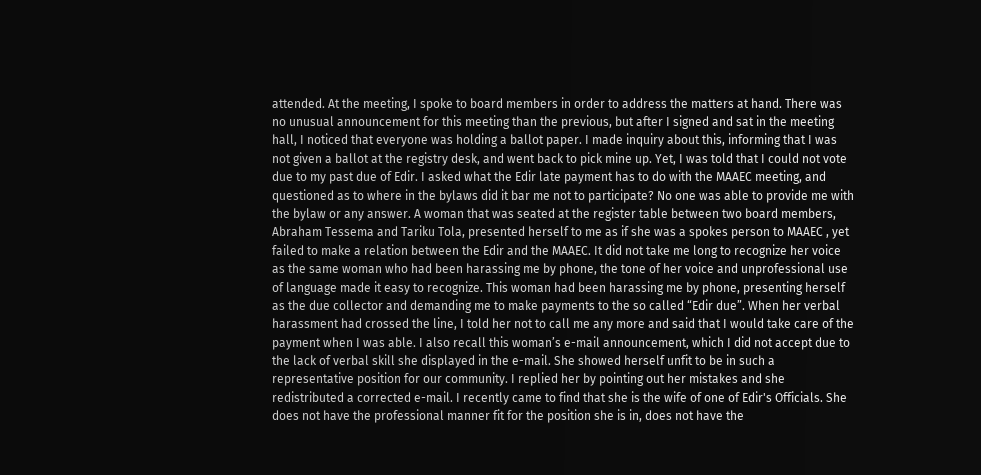attended. At the meeting, I spoke to board members in order to address the matters at hand. There was no unusual announcement for this meeting than the previous, but after I signed and sat in the meeting hall, I noticed that everyone was holding a ballot paper. I made inquiry about this, informing that I was not given a ballot at the registry desk, and went back to pick mine up. Yet, I was told that I could not vote due to my past due of Edir. I asked what the Edir late payment has to do with the MAAEC meeting, and questioned as to where in the bylaws did it bar me not to participate? No one was able to provide me with the bylaw or any answer. A woman that was seated at the register table between two board members, Abraham Tessema and Tariku Tola, presented herself to me as if she was a spokes person to MAAEC , yet failed to make a relation between the Edir and the MAAEC. It did not take me long to recognize her voice as the same woman who had been harassing me by phone, the tone of her voice and unprofessional use of language made it easy to recognize. This woman had been harassing me by phone, presenting herself as the due collector and demanding me to make payments to the so called “Edir due”. When her verbal harassment had crossed the line, I told her not to call me any more and said that I would take care of the payment when I was able. I also recall this woman’s e-mail announcement, which I did not accept due to the lack of verbal skill she displayed in the e-mail. She showed herself unfit to be in such a representative position for our community. I replied her by pointing out her mistakes and she redistributed a corrected e-mail. I recently came to find that she is the wife of one of Edir's Officials. She does not have the professional manner fit for the position she is in, does not have the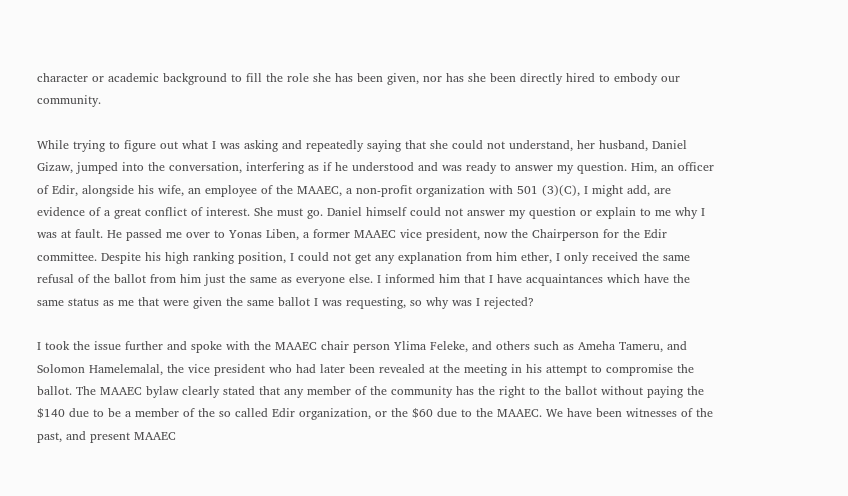character or academic background to fill the role she has been given, nor has she been directly hired to embody our community.

While trying to figure out what I was asking and repeatedly saying that she could not understand, her husband, Daniel Gizaw, jumped into the conversation, interfering as if he understood and was ready to answer my question. Him, an officer of Edir, alongside his wife, an employee of the MAAEC, a non-profit organization with 501 (3)(C), I might add, are evidence of a great conflict of interest. She must go. Daniel himself could not answer my question or explain to me why I was at fault. He passed me over to Yonas Liben, a former MAAEC vice president, now the Chairperson for the Edir committee. Despite his high ranking position, I could not get any explanation from him ether, I only received the same refusal of the ballot from him just the same as everyone else. I informed him that I have acquaintances which have the same status as me that were given the same ballot I was requesting, so why was I rejected?

I took the issue further and spoke with the MAAEC chair person Ylima Feleke, and others such as Ameha Tameru, and Solomon Hamelemalal, the vice president who had later been revealed at the meeting in his attempt to compromise the ballot. The MAAEC bylaw clearly stated that any member of the community has the right to the ballot without paying the $140 due to be a member of the so called Edir organization, or the $60 due to the MAAEC. We have been witnesses of the past, and present MAAEC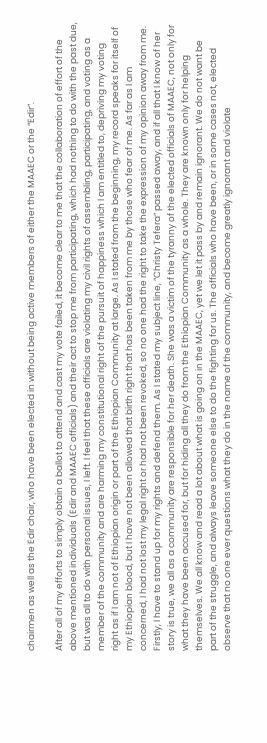chairmen as well as the Edir chair, who have been elected in without being active members of either the MAAEC or the “Edir”.

After all of my efforts to simply obtain a ballot to attend and cast my vote failed, it become clear to me that the collaboration of effort of the above mentioned individuals (Edir and MAAEC officials) and their act to stop me from participating, which had nothing to do with the past due, but was all to do with personal issues, I left. I feel that these officials are violating my civil rights of assembling, participating, and voting as a member of the community and are harming my constitutional right of the pursuit of happiness which I am entitled to, depriving my voting right as if I am not of Ethiopian origin or part of the Ethiopian Community at large. As I stated from the beginning, my record speaks for itself of my Ethiopian blood, but I have not been allowed that birth right that has been taken from me by those who fear of me. As far as I am concerned, I had not lost my legal right or had not been revoked, so no one had the right to take the expression of my opinion away from me. Firstly, I have to stand up for my rights and defend them. As I stated my subject line, “Christy Tefera” passed away, and if all that I know of her story is true, we all as a community are responsible for her death. She was a victim of the tyranny of the elected officials of MAAEC, not only for what they have been accused for, but for hiding all they do from the Ethiopian Community as a whole. They are known only for helping themselves. We all know and read a lot about what is going on in the MAAEC, yet we let it pass by and remain ignorant. We do not want be part of the struggle, and always leave someone else to do the fighting for us. The officials who have been, or in some cases not, elected observe that no one ever questions what they do in the name of the community, and become greatly ignorant and violate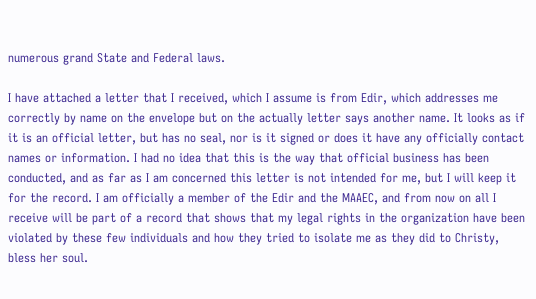numerous grand State and Federal laws.

I have attached a letter that I received, which I assume is from Edir, which addresses me correctly by name on the envelope but on the actually letter says another name. It looks as if it is an official letter, but has no seal, nor is it signed or does it have any officially contact names or information. I had no idea that this is the way that official business has been conducted, and as far as I am concerned this letter is not intended for me, but I will keep it for the record. I am officially a member of the Edir and the MAAEC, and from now on all I receive will be part of a record that shows that my legal rights in the organization have been violated by these few individuals and how they tried to isolate me as they did to Christy, bless her soul.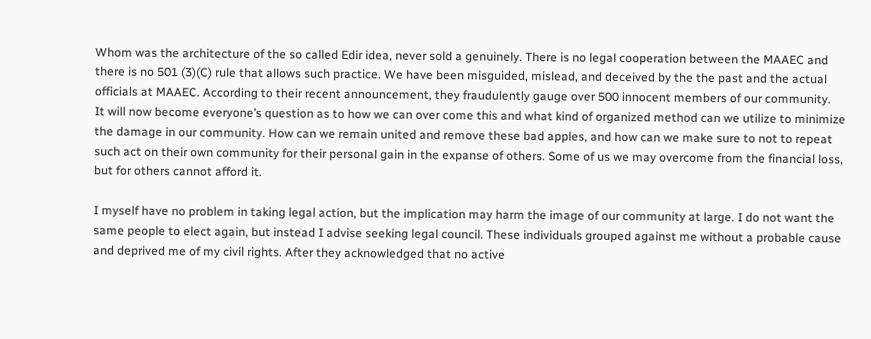Whom was the architecture of the so called Edir idea, never sold a genuinely. There is no legal cooperation between the MAAEC and there is no 501 (3)(C) rule that allows such practice. We have been misguided, mislead, and deceived by the the past and the actual officials at MAAEC. According to their recent announcement, they fraudulently gauge over 500 innocent members of our community.
It will now become everyone’s question as to how we can over come this and what kind of organized method can we utilize to minimize the damage in our community. How can we remain united and remove these bad apples, and how can we make sure to not to repeat such act on their own community for their personal gain in the expanse of others. Some of us we may overcome from the financial loss, but for others cannot afford it.

I myself have no problem in taking legal action, but the implication may harm the image of our community at large. I do not want the same people to elect again, but instead I advise seeking legal council. These individuals grouped against me without a probable cause and deprived me of my civil rights. After they acknowledged that no active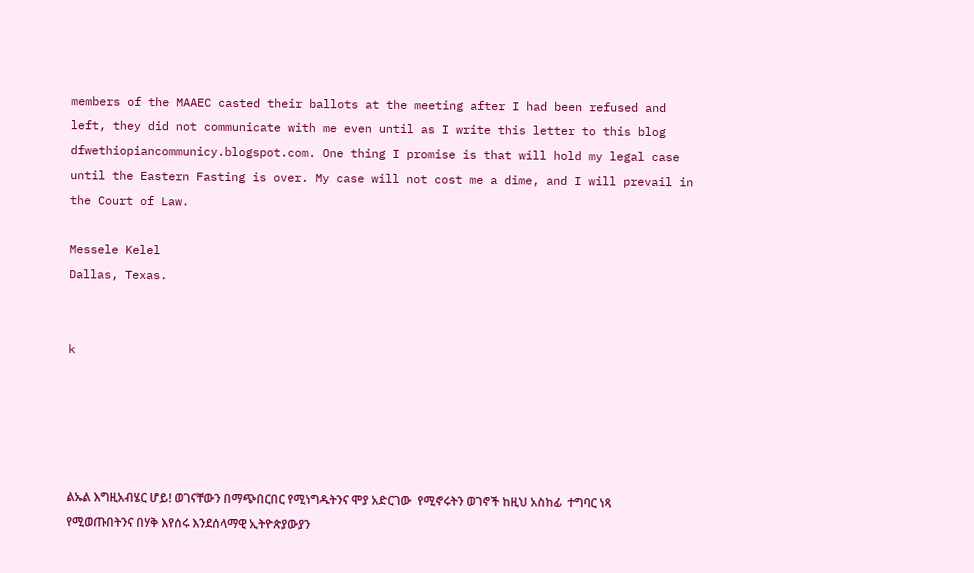members of the MAAEC casted their ballots at the meeting after I had been refused and left, they did not communicate with me even until as I write this letter to this blog dfwethiopiancommunicy.blogspot.com. One thing I promise is that will hold my legal case until the Eastern Fasting is over. My case will not cost me a dime, and I will prevail in the Court of Law.

Messele Kelel
Dallas, Texas.


k





ልኡል እግዚአብሄር ሆይ! ወገናቸውን በማጭበርበር የሚነግዱትንና ሞያ አድርገው  የሚኖሩትን ወገኖች ከዚህ አስከፊ  ተግባር ነጻ የሚወጡበትንና በሃቅ እየሰሩ እንደሰላማዊ ኢትዮጵያውያን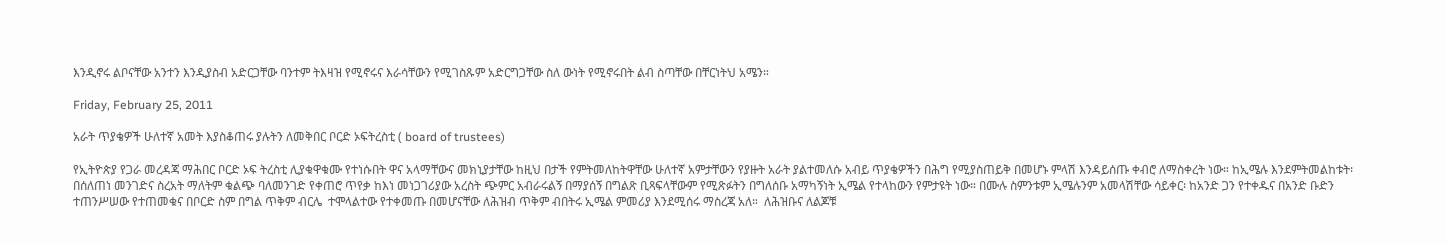እንዲኖሩ ልቦናቸው አንተን እንዲያስብ አድርጋቸው ባንተም ትእዛዝ የሚኖሩና እራሳቸውን የሚገስጹም አድርግጋቸው ስለ ውነት የሚኖሩበት ልብ ስጣቸው በቸርነትህ አሜን።

Friday, February 25, 2011

አራት ጥያቄዎች ሁለተኛ አመት እያስቆጠሩ ያሉትን ለመቅበር ቦርድ ኦፍትረስቲ ( board of trustees)

የኢትዮጵያ የጋራ መረዳጃ ማሕበር ቦርድ ኦፍ ትረስቲ ሊያቁዋቁሙ የተነሱበት ዋና አላማቸውና መክኒያታቸው ከዚህ በታች የምትመለከትዋቸው ሁለተኛ አምታቸውን የያዙት አራት ያልተመለሱ አብይ ጥያቄዎችን በሕግ የሚያስጠይቅ በመሆኑ ምላሽ እንዳይሰጡ ቀብሮ ለማስቀረት ነው። ከኢሜሉ እንደምትመልከቱት፡ በሰለጠነ መንገድና ስረአት ማለትም ቁልጭ ባለመንገድ የቀጠሮ ጥየቃ ከእነ መነጋገሪያው አረስት ጭምር አብራሩልኝ በማያሰኝ በግልጽ ቢጻፍላቸውም የሚጽፉትን በግለሰቡ አማካኝነት ኢሜል የተላከውን የምታዩት ነው። በሙሉ ስምንቱም ኢሜሉንም አመላሽቸው ሳይቀር፡ ከአንድ ጋን የተቀዱና በአንድ ቡድን ተጠንሥሠው የተጠመቁና በቦርድ ስም በግል ጥቅም ብርሌ  ተሞላልተው የተቀመጡ በመሆናቸው ለሕዝብ ጥቅም ብበትሩ ኢሜል ምመሪያ እንደሚሰሩ ማስረጃ አለ።  ለሕዝቡና ለልጆቹ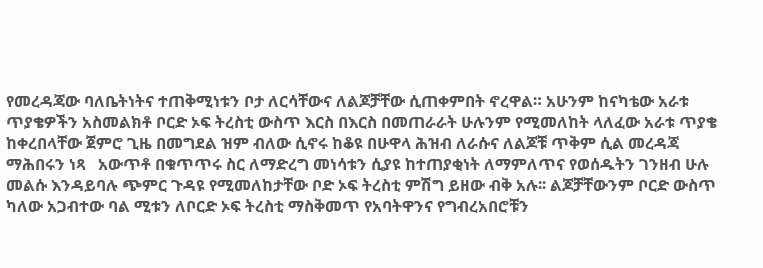የመረዳጃው ባለቤትነትና ተጠቅሚነቱን ቦታ ለርሳቸውና ለልጆቻቸው ሲጠቀምበት ኖረዋል። አሁንም ከናካቴው አራቱ ጥያቄዎችን አስመልክቶ ቦርድ ኦፍ ትረስቲ ውስጥ እርስ በእርስ በመጠራራት ሁሉንም የሚመለከት ላለፈው አራቱ ጥያቄ ከቀረበላቸው ጀምሮ ጊዜ በመግደል ዝም ብለው ሲኖሩ ከቆዩ በሁዋላ ሕዝብ ለራሱና ለልጆቹ ጥቅም ሲል መረዳጃ ማሕበሩን ነጻ   አውጥቶ በቁጥጥሩ ስር ለማድረግ መነሳቱን ሲያዩ ከተጠያቂነት ለማምለጥና የወሰዱትን ገንዘብ ሁሉ መልሱ እንዳይባሉ ጭምር ጉዳዩ የሚመለከታቸው ቦድ ኦፍ ትረስቲ ምሽግ ይዘው ብቅ አሉ፡፡ ልጆቻቸውንም ቦርድ ውስጥ ካለው አጋብተው ባል ሚቱን ለቦርድ ኦፍ ትረስቲ ማስቅመጥ የአባትዋንና የግብረአበሮቹን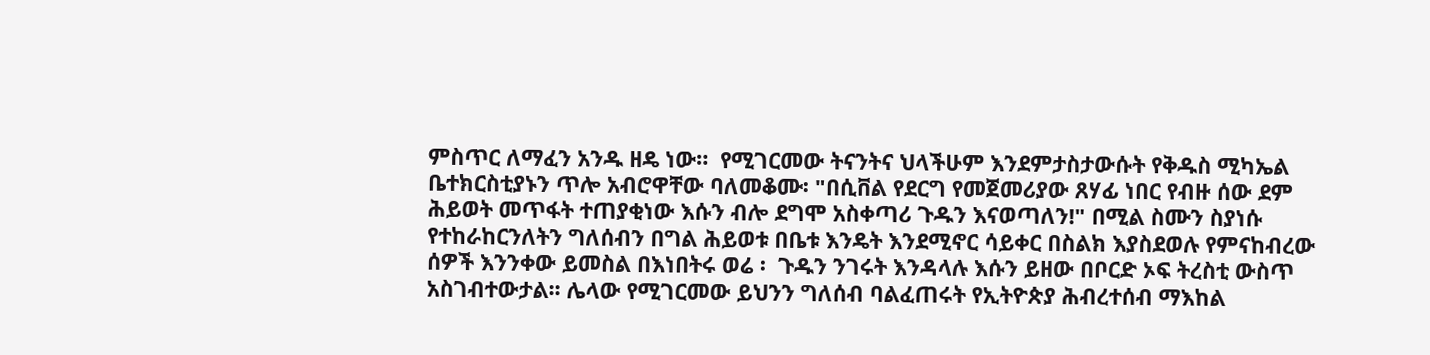ምስጥር ለማፈን አንዱ ዘዴ ነው።  የሚገርመው ትናንትና ህላችሁም እንደምታስታውሱት የቅዱስ ሚካኤል ቤተክርስቲያኑን ጥሎ አብሮዋቸው ባለመቆሙ፡ "በሲቨል የደርግ የመጀመሪያው ጸሃፊ ነበር የብዙ ሰው ደም ሕይወት መጥፋት ተጠያቂነው እሱን ብሎ ደግሞ አስቀጣሪ ጉዱን እናወጣለን!" በሚል ስሙን ስያነሱ የተከራከርንለትን ግለሰብን በግል ሕይወቱ በቤቱ እንዴት እንደሚኖር ሳይቀር በስልክ እያስደወሉ የምናከብረው ሰዎች እንንቀው ይመስል በእነበትሩ ወሬ ፡  ጉዱን ንገሩት እንዳላሉ እሱን ይዘው በቦርድ ኦፍ ትረስቲ ውስጥ አስገብተውታል፡፡ ሌላው የሚገርመው ይህንን ግለሰብ ባልፈጠሩት የኢትዮጵያ ሕብረተሰብ ማእከል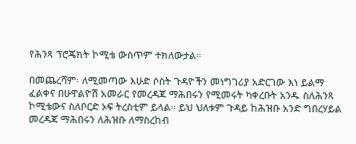የሕንጻ ፕሮጄክት ኮሚቴ ውስጥም ተክለውታል።

በመጨረሻም፡ ለሚመጣው እሁድ ሶስት ጉዳዮችን መነግገሪያ አድርገው እነ ይልማ ፈልቀና በሁዋልዮሽ አመራር የመረዳጃ ማሕበሩን የሚመሩት ካቀረቡት አንዱ ስለሕንጻ ኮሚቴውና ስለቦርድ ኦፍ ትረስቲም ይላል። ይህ ህለቱም ጉዳይ ከሕዝቡ አንድ ግበረሃይል መረዳጃ ማሕበሩን ለሕዝቡ ለማስረከብ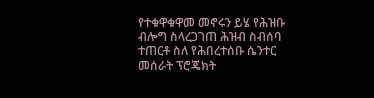የተቁዋቁዋመ መኖሩን ይሄ የሕዝቡ ብሎግ ስላረጋገጠ ሕዝብ ስብሰባ ተጠርቶ ስለ የሕበረተሰቡ ሴንተር መሰራት ፕሮጄክት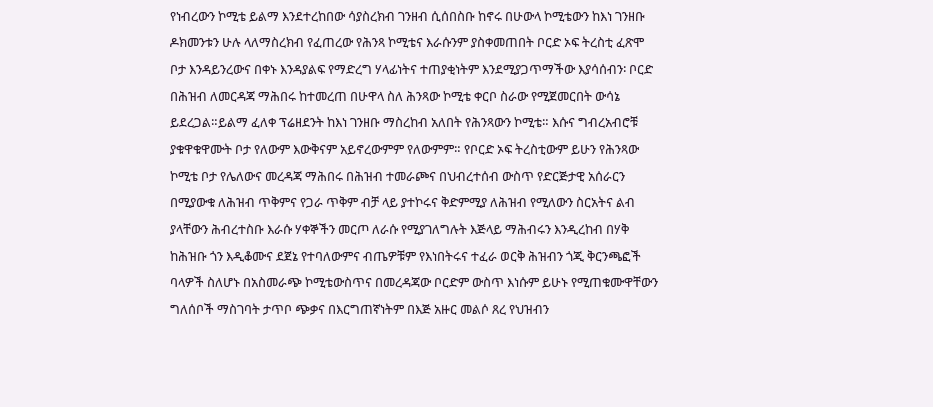የነብረውን ኮሚቴ ይልማ እንደተረከበው ሳያስረክብ ገንዘብ ሲሰበስቡ ከኖሩ በሁውላ ኮሚቴውን ከእነ ገንዘቡ ዶክመንቱን ሁሉ ላለማስረክብ የፈጠረው የሕንጻ ኮሚቴና እራሱንም ያስቀመጠበት ቦርድ ኦፍ ትረስቲ ፈጽሞ ቦታ እንዳይንረውና በቀኑ እንዳያልፍ የማድረግ ሃላፊነትና ተጠያቂነትም እንደሚያጋጥማችው እያሳሰብን፡ ቦርድ በሕዝብ ለመርዳጃ ማሕበሩ ከተመረጠ በሁዋላ ስለ ሕንጻው ኮሚቴ ቀርቦ ስራው የሚጀመርበት ውሳኔ ይደረጋል።ይልማ ፈለቀ ፕሬዘደንት ከእነ ገንዘቡ ማስረከብ አለበት የሕንጻውን ኮሚቴ። እሱና ግብረአብሮቹ ያቁዋቁዋሙት ቦታ የለውም እውቅናም አይኖረውምም የለውምም። የቦርድ ኦፍ ትረስቲውም ይሁን የሕንጻው ኮሚቴ ቦታ የሌለውና መረዳጃ ማሕበሩ በሕዝብ ተመራጮና በህብረተሰብ ውስጥ የድርጅታዊ አሰራርን በሚያውቁ ለሕዝብ ጥቅምና የጋራ ጥቅም ብቻ ላይ ያተኮሩና ቅድምሚያ ለሕዝብ የሚለውን ስርአትና ልብ ያላቸውን ሕብረተስቡ እራሱ ሃቀኞችን መርጦ ለራሱ የሚያገለግሉት እጅላይ ማሕብሩን እንዲረከብ በሃቅ ከሕዝቡ ጎን እዲቆሙና ደጀኔ የተባለውምና ብጤዎቹም የእነበትሩና ተፈራ ወርቅ ሕዝብን ጎጂ ቅርንጫፎች ባላዎች ስለሆኑ በአስመራጭ ኮሚቴውስጥና በመረዳጃው ቦርድም ውስጥ እነሱም ይሁኑ የሚጠቁሙዋቸውን ግለሰቦች ማስገባት ታጥቦ ጭቃና በእርግጠኛነትም በእጅ አዙር መልሶ ጸረ የህዝብን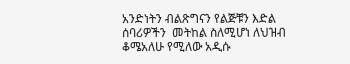አንድነትን ብልጽግናን የልጅቹን እድል ሰባሪዎችን  መትከል ስለሚሆነ ለህዝብ ቆሜአለሁ የሚለው አዲሱ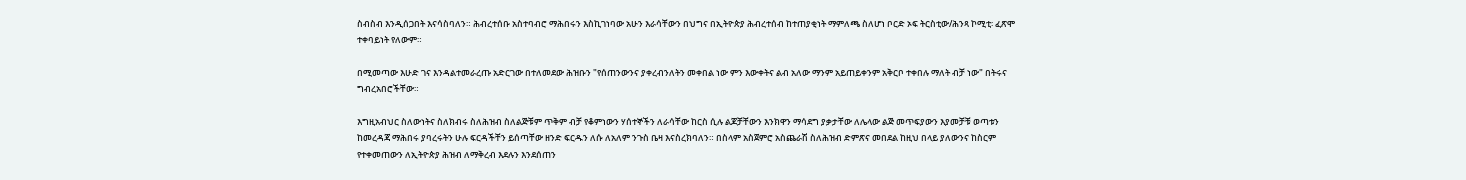ስብስብ እንዲሰጋበት እናሳስባለን። ሕብረተሰቡ አስተባብሮ ማሕበሩን እስኪገነባው አሁን እራሳቸውን በህግና በኢትዮጵያ ሕብረተሰብ ከተጠያቂነት ማምለጫ ስለሆነ ቦርድ ኦፍ ትርስቲው/ሕንጻ ኮሚቲ፡ ፈጽሞ ተቀባይነት የለውም።

በሚመጣው እሁድ ገና እንዳልተመራረጡ አድርገው በተለመደው ሕዝቡን "የሰጠንውንና ያቀረብንለትን መቀበል ነው ምን እውቀትና ልብ አለው ማንም አይጠይቀንም አቅርቦ ተቀበሉ ማለት ብቻ ነው" በትሩና ግብረአበሮችቸው።

እግዚአብህር ስለውነትና ስለክብሩ ስለሕዝብ ስለልጅቹም ጥቅም ብቻ የቆምነውን ሃሰተኞችን ለራሳቸው ከርስ ሲሉ ልጆቻቸውን እንክዋን ማሳደግ ያቃታቸው ለሌላው ልጅ መጥፍያውን እያመቻቹ ወጣቱን ከመረዳጃ ማሕበሩ ያባረሩትን ሁሉ ፍርዳችቸን ይሰጣቸው ዘንድ ፍርዱን ለሱ ለአለም ንጉስ ቤዛ እናስረክባለን። በስላም አስጀምሮ አስጨራሽ ስለሕዝብ ድምጽና መበደል ከዚህ በላይ ያለውንና ከስርም የተቀመጠውን ለኢትዮጵያ ሕዝብ ለማቅረብ እደሉን እንደሰጠን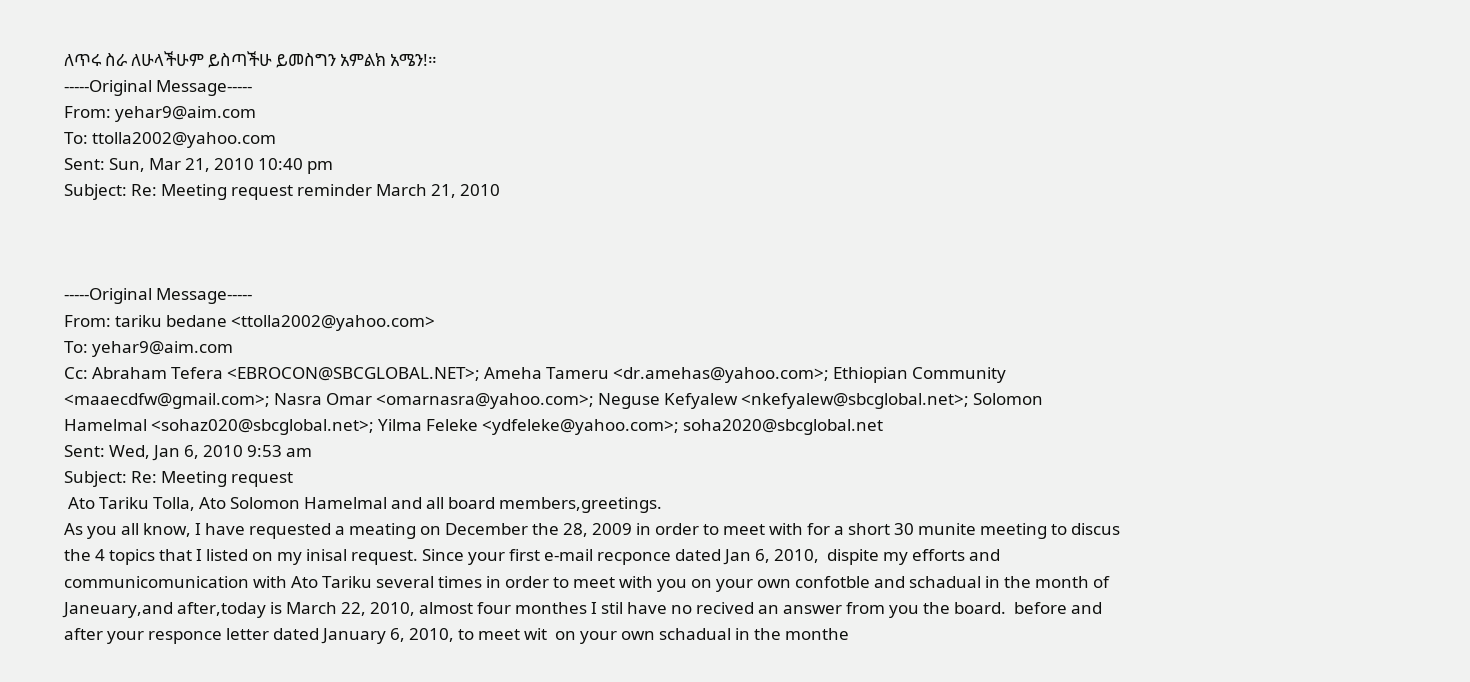ለጥሩ ስራ ለሁላችሁም ይስጣችሁ ይመስግን አምልክ አሜን!።
-----Original Message-----
From: yehar9@aim.com
To: ttolla2002@yahoo.com
Sent: Sun, Mar 21, 2010 10:40 pm
Subject: Re: Meeting request reminder March 21, 2010



-----Original Message-----
From: tariku bedane <ttolla2002@yahoo.com>
To: yehar9@aim.com
Cc: Abraham Tefera <EBROCON@SBCGLOBAL.NET>; Ameha Tameru <dr.amehas@yahoo.com>; Ethiopian Community <maaecdfw@gmail.com>; Nasra Omar <omarnasra@yahoo.com>; Neguse Kefyalew <nkefyalew@sbcglobal.net>; Solomon Hamelmal <sohaz020@sbcglobal.net>; Yilma Feleke <ydfeleke@yahoo.com>; soha2020@sbcglobal.net
Sent: Wed, Jan 6, 2010 9:53 am
Subject: Re: Meeting request
 Ato Tariku Tolla, Ato Solomon Hamelmal and all board members,greetings.
As you all know, I have requested a meating on December the 28, 2009 in order to meet with for a short 30 munite meeting to discus the 4 topics that I listed on my inisal request. Since your first e-mail recponce dated Jan 6, 2010,  dispite my efforts and communicomunication with Ato Tariku several times in order to meet with you on your own confotble and schadual in the month of Janeuary,and after,today is March 22, 2010, almost four monthes I stil have no recived an answer from you the board.  before and after your responce letter dated January 6, 2010, to meet wit  on your own schadual in the monthe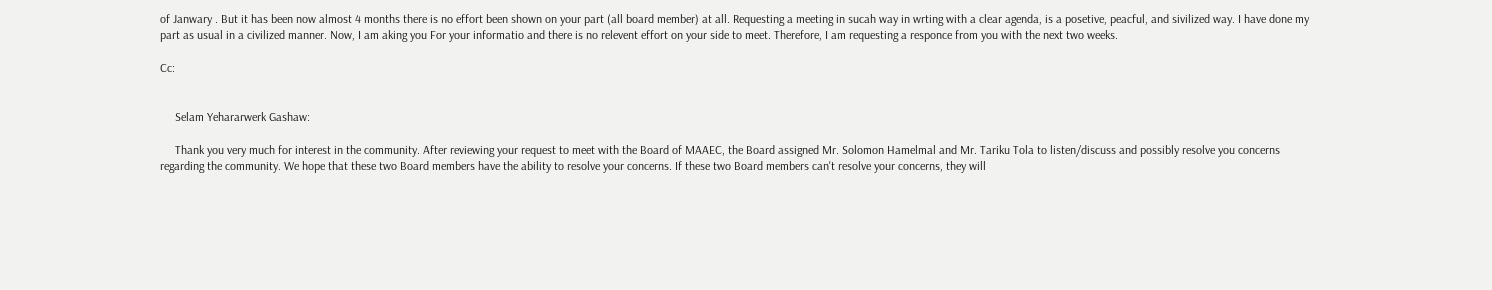of Janwary . But it has been now almost 4 months there is no effort been shown on your part (all board member) at all. Requesting a meeting in sucah way in wrting with a clear agenda, is a posetive, peacful, and sivilized way. I have done my part as usual in a civilized manner. Now, I am aking you For your informatio and there is no relevent effort on your side to meet. Therefore, I am requesting a responce from you with the next two weeks.

Cc:


     Selam Yehararwerk Gashaw:

     Thank you very much for interest in the community. After reviewing your request to meet with the Board of MAAEC, the Board assigned Mr. Solomon Hamelmal and Mr. Tariku Tola to listen/discuss and possibly resolve you concerns regarding the community. We hope that these two Board members have the ability to resolve your concerns. If these two Board members can't resolve your concerns, they will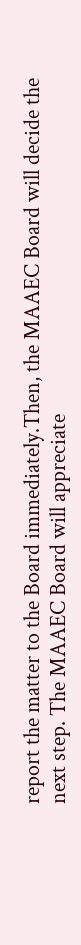report the matter to the Board immediately.Then, the MAAEC Board will decide the next step. The MAAEC Board will appreciate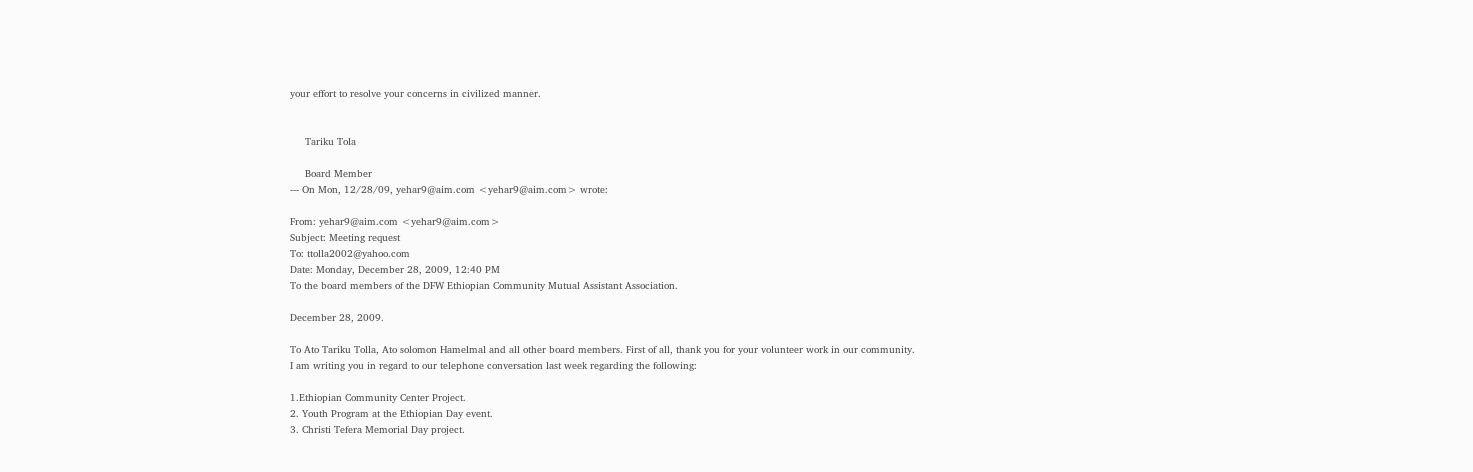your effort to resolve your concerns in civilized manner.


     Tariku Tola

     Board Member
--- On Mon, 12/28/09, yehar9@aim.com <yehar9@aim.com> wrote:

From: yehar9@aim.com <yehar9@aim.com>
Subject: Meeting request
To: ttolla2002@yahoo.com
Date: Monday, December 28, 2009, 12:40 PM
To the board members of the DFW Ethiopian Community Mutual Assistant Association.

December 28, 2009.

To Ato Tariku Tolla, Ato solomon Hamelmal and all other board members. First of all, thank you for your volunteer work in our community.
I am writing you in regard to our telephone conversation last week regarding the following:

1.Ethiopian Community Center Project.
2. Youth Program at the Ethiopian Day event.
3. Christi Tefera Memorial Day project.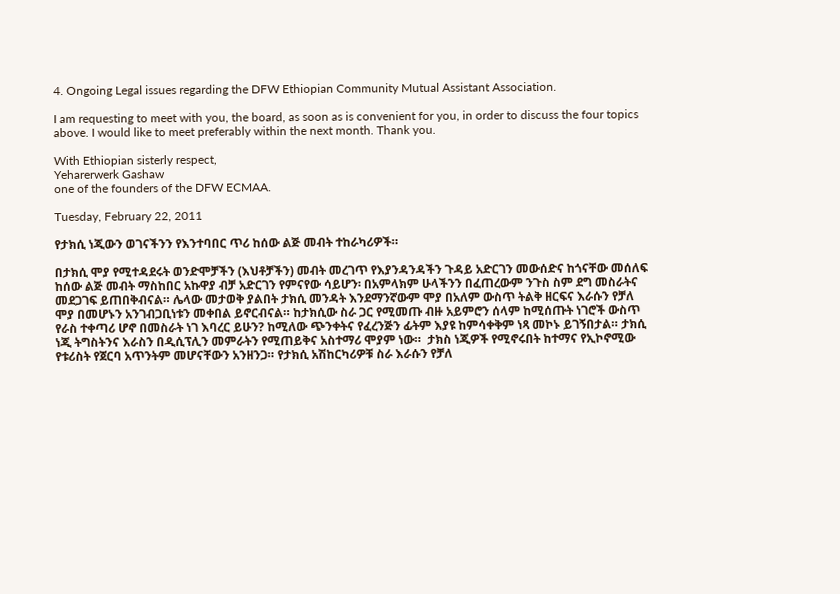4. Ongoing Legal issues regarding the DFW Ethiopian Community Mutual Assistant Association.

I am requesting to meet with you, the board, as soon as is convenient for you, in order to discuss the four topics above. I would like to meet preferably within the next month. Thank you.

With Ethiopian sisterly respect,
Yeharerwerk Gashaw
one of the founders of the DFW ECMAA.

Tuesday, February 22, 2011

የታክሲ ነጂውን ወገናችንን የእንተባበር ጥሪ ከሰው ልጅ መብት ተከራካሪዎች።

በታክሲ ሞያ የሚተዳደሩት ወንድሞቻችን (እህቶቻችን) መብት መረገጥ የእያንዳንዳችን ጉዳይ አድርገን መውሰድና ከጎናቸው መሰለፍ ከሰው ልጅ መብት ማስከበር አኩዋያ ብቻ አድርገን የምናየው ሳይሆን፡ በአምላክም ሁላችንን በፈጠረውም ንጉስ ስም ደግ መስራትና መደጋገፍ ይጠበቅብናል። ሌላው መታወቅ ያልበት ታክሲ መንዳት እንደማንኛውም ሞያ በአለም ውስጥ ትልቅ ዘርፍና እራሱን የቻለ ሞያ በመሆኑን አንገብጋቢነቱን መቀበል ይኖርብናል። ከታክሲው ስራ ጋር የሚመጡ ብዙ አይምሮን ሰላም ከሚሰጡት ነገሮች ውስጥ የራስ ተቀጣሪ ሆኖ በመስራት ነገ እባረር ይሁን? ከሚለው ጭንቀትና የፈረንጅን ፊትም እያዩ ከምሳቀቅም ነጻ መኮኑ ይገኝበታል። ታክሲ ነጂ ትግስትንና እራስን በዲሲፕሊን መምራትን የሚጠይቅና አስተማሪ ሞያም ነው።  ታክስ ነጂዎች የሚኖሩበት ከተማና የኢኮኖሚው የቱሪስት የጀርባ አጥንትም መሆናቸውን አንዘንጋ። የታክሲ አሽከርካሪዎቹ ስራ እራሱን የቻለ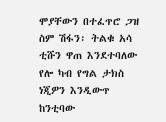ሞያቸውን በተፈጥሮ ጋዝ ስም ሽፋን፡ ትልቁ አሳ ቲሹን ዋጠ እንደተባለው የሎ ካብ የግል ታክስ ነጂዎን እንዲውጥ ከንቲባው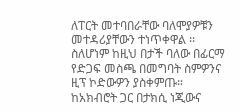ለፐርት መተባበራቸው ባለሞያዎቹን መተዳሪያቸውን ተነጥቀዋል ፡፡ ስለሆነም ከዚህ በታች ባለው በፊርማ የድጋፍ መስጫ በመግባት ስምዎንና ዚፕ ኮድውዎን ያስቀምጡ። ከአክብሮት ጋር በታክሲ ነጂውና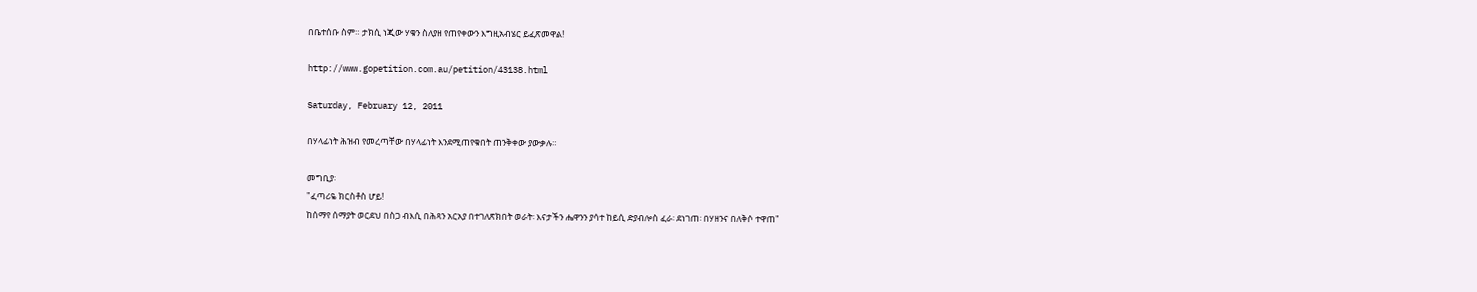በቤተሰቡ ስም። ታክሲ ነጂው ሃቁን ስለያዘ የጠየቀውን እግዚአብሄር ይፈጽመዋል!

http://www.gopetition.com.au/petition/43138.html

Saturday, February 12, 2011

በሃላፊነት ሕዝብ የመረጣቸው በሃላፊነት እንደሚጠየቁበት ጠንቅቀው ያውቃሉ።

መግቢያ፡
"ፈጣሪዬ ክርስቶስ ሆይ!
ከሰማየ ሰማያት ወርደህ በስጋ ብእሲ በሕጻን አርአያ በተገለጽክበት ወራት፡ እናታችን ሔዋንን ያሳተ ከይሲ ድያብሎስ ፈራ፡ ደነገጠ፡ በሃዘንና በለቅሶ ተዋጠ"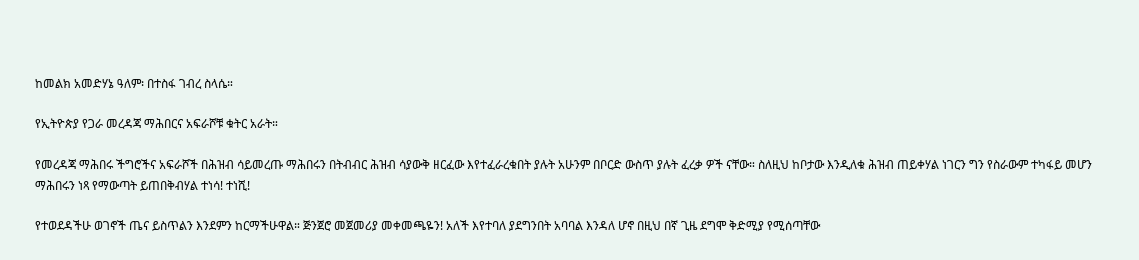ከመልክ አመድሃኔ ዓለም፡ በተስፋ ገብረ ስላሴ።

የኢትዮጵያ የጋራ መረዳጃ ማሕበርና አፍራሾቹ ቁትር አራት።

የመረዳጃ ማሕበሩ ችግሮችና አፍራሾች በሕዝብ ሳይመረጡ ማሕበሩን በትብብር ሕዝብ ሳያውቅ ዘርፈው እየተፈራረቁበት ያሉት አሁንም በቦርድ ውስጥ ያሉት ፈረቃ ዎች ናቸው። ስለዚህ ከቦታው እንዲለቁ ሕዝብ ጠይቀሃል ነገርን ግን የስራውም ተካፋይ መሆን ማሕበሩን ነጻ የማውጣት ይጠበቅብሃል ተነሳ! ተነሺ!

የተወደዳችሁ ወገኖች ጤና ይስጥልን እንደምን ከርማችሁዋል። ጅንጀሮ መጀመሪያ መቀመጫዬን! አለች እየተባለ ያደግንበት አባባል እንዳለ ሆኖ በዚህ በኛ ጊዜ ደግሞ ቅድሚያ የሚሰጣቸው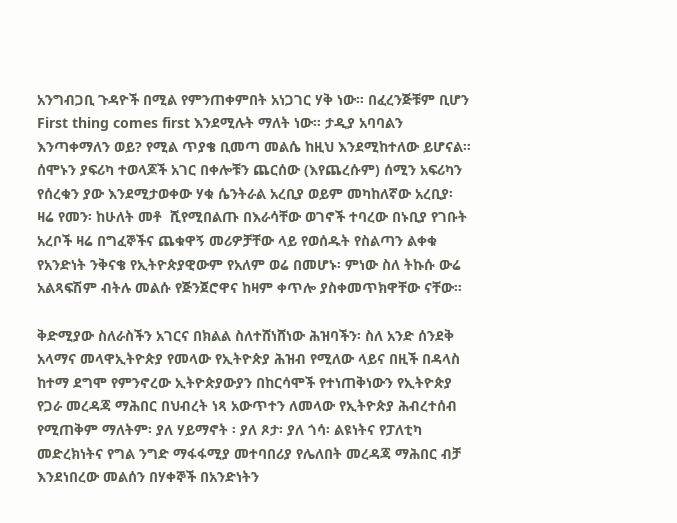አንግብጋቢ ጉዳዮች በሚል የምንጠቀምበት አነጋገር ሃቅ ነው። በፈረንጅቹም ቢሆን First thing comes first እንደሚሉት ማለት ነው። ታዲያ አባባልን እንጣቀማለን ወይ? የሚል ጥያቄ ቢመጣ መልሴ ከዚህ እንደሚከተለው ይሆናል።
ሰሞኑን ያፍሪካ ተወላጆች አገር በቀሎቹን ጨርሰው (እየጨረሱም) ሰሚን አፍሪካን የሰረቁን ያው እንደሚታወቀው ሃቁ ሴንትራል አረቢያ ወይም መካከለኛው አረቢያ፡  ዛሬ የመን፡ ከሁለት መቶ  ሺየሚበልጡ በእራሳቸው ወገኖች ተባረው በኑቢያ የገቡት አረቦች ዛሬ በግፈኞችና ጨቁዋኝ መሪዎቻቸው ላይ የወሰዱት የስልጣን ልቀቁ የአንድነት ንቅናቄ የኢትዮጵያዊውም የአለም ወሬ በመሆኑ፡ ምነው ስለ ትኩሱ ውሬ አልጻፍሽም ብትሉ መልሱ የጅንጀሮዋና ከዛም ቀጥሎ ያስቀመጥክዋቸው ናቸው።

ቅድሚያው ስለራስችን አገርና በክልል ስለተሸነሸነው ሕዝባችን፡ ስለ አንድ ሰንደቅ አላማና መላዋኢትዮጵያ የመላው የኢትዮጵያ ሕዝብ የሚለው ላይና በዚች በዳላስ ከተማ ደግሞ የምንኖረው ኢትዮጵያውያን በከርሳሞች የተነጠቅነውን የኢትዮጵያ የጋራ መረዳጃ ማሕበር በህብረት ነጻ አውጥተን ለመላው የኢትዮጵያ ሕብረተሰብ የሚጠቅም ማለትም፡ ያለ ሃይማኖት ፡ ያለ ጾታ፡ ያለ ጎሳ፡ ልዩነትና የፓለቲካ መድረክነትና የግል ንግድ ማፋፋሚያ መተባበሪያ የሌለበት መረዳጃ ማሕበር ብቻ እንደነበረው መልሰን በሃቀኞች በአንድነትን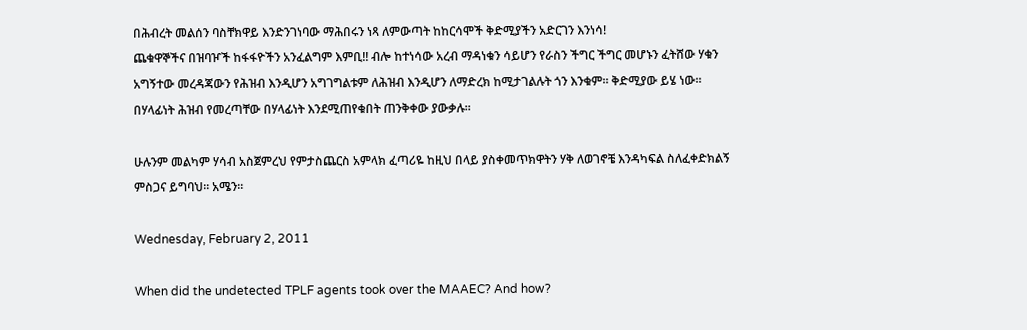በሕብረት መልሰን ባስቸክዋይ እንድንገነባው ማሕበሩን ነጻ ለምውጣት ከከርሳሞች ቅድሚያችን አድርገን እንነሳ!
ጨቁዋኞችና በዝባዦች ከፋፋዮችን አንፈልግም እምቢ!! ብሎ ከተነሳው አረብ ማዳነቁን ሳይሆን የራስን ችግር ችግር መሆኑን ፈትሸው ሃቁን አግኝተው መረዳጃውን የሕዝብ እንዲሆን አግገግልቱም ለሕዝብ እንዲሆን ለማድረክ ከሚታገልሉት ጎን እንቁም። ቅድሚያው ይሄ ነው። በሃላፊነት ሕዝብ የመረጣቸው በሃላፊነት እንደሚጠየቁበት ጠንቅቀው ያውቃሉ።

ሁሉንም መልካም ሃሳብ አስጀምረህ የምታስጨርስ አምላክ ፈጣሪዬ ከዚህ በላይ ያስቀመጥክዋትን ሃቅ ለወገኖቼ እንዳካፍል ስለፈቀድክልኝ ምስጋና ይግባህ። አሜን።

Wednesday, February 2, 2011

When did the undetected TPLF agents took over the MAAEC? And how?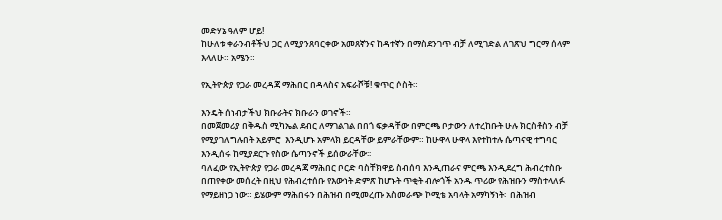መድሃኔ ዓለም ሆይ!
ከሁለቱ ቀራንብቶችህ ጋር ለሚያንጸባርቀው አመጸኛንና ከዳተኛን በማስደንገጥ ብቻ ለሚገድል ለገጽህ ግርማ ሰላም እላለሁ። አሜን።

የኢትዮጵያ የጋራ መረዳጃ ማሕበር በዳላስና አፍራሾቹ! ቁጥር ሶስት።

እንዴት ሰነብታችህ ክቡራትና ክቡራን ወገኖች።
በመጀመሪያ በቅዱስ ሚካኤል ደብር ለማገልገል በበጎ ፍቃዳቸው በምርጫ ቦታውን ለተረከቡት ሁሉ ክርስቶስን ብቻ የሚያገለግሉበት አይምሮ  እንዲሆኑ አምላክ ይርዳቸው ይምራቸውም። ከሁዋላ ሁዋላ እየተከተሉ ሴጣናዊ ተግባር እንዲሰሩ ከሚያደርጉ የስው ሴጣንኖች ይሰውራቸው፡፡
ባለፈው የኢትዮጵያ የጋራ መረዳጃ ማሕበር ቦርድ ባስቸክዋይ ስብሰባ እንዲጠራና ምርጫ እንዲደረግ ሕብረተስቡ በጠየቀው መሰረት በዚህ የሕብረተሰቡ የእውነት ድምጽ ከሆኑት ጥቂት ብሎጎች አንዱ ጥሪው የሕዝቡን ማስተላለፉ የማይዘነጋ ነው። ይሄውም ማሕበሩን በሕዝብ በሚመረጡ አስመራጭ ኮሚቴ አባላት አማካኝነት፡  በሕዝብ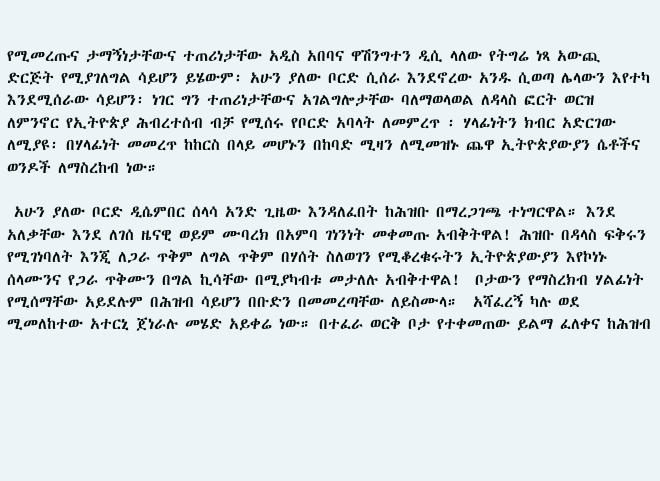የሚመረጡና ታማኝነታቸውና ተጠሪነታቸው አዲስ አበባና ዋሽንግተን ዲሲ ላለው የትግሬ ነጻ አውጪ ድርጅት የሚያገለግል ሳይሆን ይሄውም፡ አሁን ያለው ቦርድ ሲሰራ እንደኖረው አንዱ ሲወጣ ሌላውን እየተካ እንደሚሰራው ሳይሆን፡ ነገር ግን ተጠሪነታቸውና አገልግሎታቸው ባለማወላወል ለዳላስ ፎርት ወርዝ ለምንኖር የኢትዮጵያ ሕብረተሰብ ብቻ የሚሰሩ የቦርድ አባላት ለመምረጥ ፡ ሃላፊነትን ክብር አድርገው ለሚያዩ፡ በሃላፊነት መመረጥ ከከርስ በላይ መሆኑን በከባድ ሚዛን ለሚመዝኑ ጨዋ ኢትዮጵያውያን ሴቶችና ወንዶች ለማስረከብ ነው።

 አሁን ያለው ቦርድ ዲሴምበር ሰላሳ አንድ ጊዜው እንዳለፈበት ከሕዝቡ በማረጋገጫ ተነግርዋል። እንደ አለቃቸው እንደ ለገሰ ዜናዊ ወይም ሙባረክ በአምባ ገነንነት መቀመጡ አብቅትዋል! ሕዝቡ በዳላስ ፍቅሩን የሚገነባለት እንጂ ለጋራ ጥቅም ለግል ጥቅም በሃሰት ስለወገን የሚቆረቁሩትን ኢትዮጵያውያን እየኮነኑ ሰላሙንና የጋራ ጥቅሙን በግል ኪሳቸው በሚያካብቱ መታለሉ አብቅተዋል!  ቦታውን የማስረክብ ሃልፊነት የሚሰማቸው አይደሉም በሕዝብ ሳይሆን በቡድን በመመረጣቸው ለይስሙላ።  አሻፈረኝ ካሉ ወደ ሚመለከተው አተርኒ ጀነራሉ መሄድ አይቀሬ ነው። በተፈራ ወርቅ ቦታ የተቀመጠው ይልማ ፈለቀና ከሕዝብ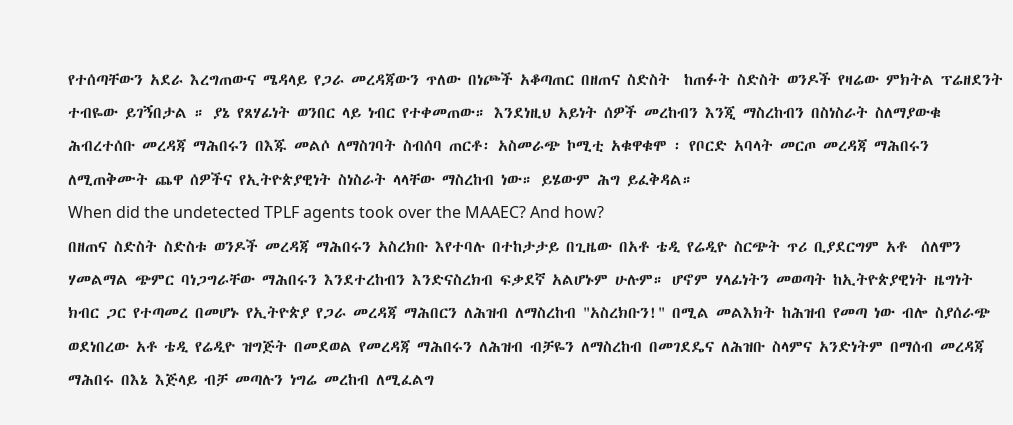የተሰጣቸውን አደራ እረግጠውና ሜዳላይ የጋራ መረዳጃውን ጥለው በነጮች አቆጣጠር በዘጠና ስድስት  ከጠፉት ስድስት ወንዶች የዛሬው ምክትል ፕሬዘደንት ተብዬው ይገኝበታል ። ያኔ የጸሃፊነት ወንበር ላይ ነብር የተቀመጠው። እንደነዚህ አይነት ሰዎች መረከብን እንጂ ማስረከብን በስነስራት ስለማያውቁ ሕብረተሰቡ መረዳጃ ማሕበሩን በእጁ መልሶ ለማስገባት ስብሰባ ጠርቶ፡ አስመራጭ ኮሚቲ አቁዋቁሞ ፡ የቦርድ አባላት መርጦ መረዳጃ ማሕበሩን ለሚጠቅሙት ጨዋ ሰዎችና የኢትዮጵያዊነት ስነስራት ላላቸው ማስረከብ ነው። ይሄውም ሕግ ይፈቅዳል።
When did the undetected TPLF agents took over the MAAEC? And how?
በዘጠና ስድስት ስድስቱ ወንዶች መረዳጃ ማሕበሩን አስረክቡ እየተባሉ በተከታታይ በጊዜው በአቶ ቴዲ የሬዲዮ ስርጭት ጥሪ ቢያደርግም አቶ  ሰለሞን ሃመልማል ጭምር ባነጋግራቸው ማሕበሩን እንደተረከብን እንድናስረክብ ፍቃደኛ አልሆኑም ሁሉም። ሆኖም ሃላፊነትን መወጣት ከኢትዮጵያዊነት ዜግነት ክብር ጋር የተጣመረ በመሆኑ የኢትዮጵያ የጋራ መረዳጃ ማሕበርን ለሕዝብ ለማስረከብ "አስረክቡን!" በሚል መልእክት ከሕዝብ የመጣ ነው ብሎ ስያሰራጭ ወደነበረው አቶ ቴዲ የሬዲዮ ዝግጅት በመደወል የመረዳጃ ማሕበሩን ለሕዝብ ብቻዬን ለማስረከብ በመገደዴና ለሕዝቡ ስላምና አንድነትም በማሰብ መረዳጃ ማሕበሩ በእኔ እጅላይ ብቻ መጣሉን ነግሬ መረከብ ለሚፈልግ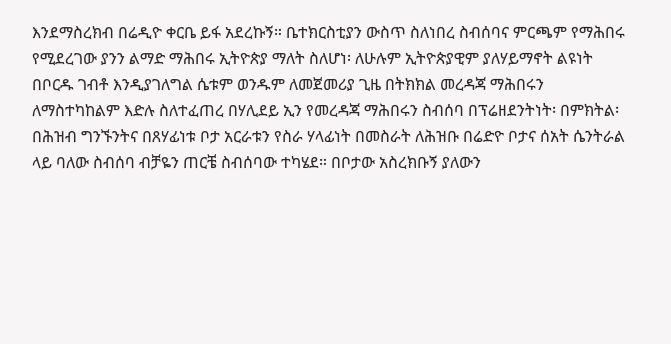እንደማስረክብ በሬዲዮ ቀርቤ ይፋ አደረኩኝ። ቤተክርስቲያን ውስጥ ስለነበረ ስብሰባና ምርጫም የማሕበሩ የሚደረገው ያንን ልማድ ማሕበሩ ኢትዮጵያ ማለት ስለሆነ፡ ለሁሉም ኢትዮጵያዊም ያለሃይማኖት ልዩነት በቦርዱ ገብቶ እንዲያገለግል ሴቱም ወንዱም ለመጀመሪያ ጊዜ በትክክል መረዳጃ ማሕበሩን ለማስተካከልም እድሉ ስለተፈጠረ በሃሊደይ ኢን የመረዳጃ ማሕበሩን ስብሰባ በፕሬዘደንትነት፡ በምክትል፡ በሕዝብ ግንኙንትና በጸሃፊነቱ ቦታ አርራቱን የስራ ሃላፊነት በመስራት ለሕዝቡ በሬድዮ ቦታና ሰአት ሴንትራል ላይ ባለው ስብሰባ ብቻዬን ጠርቼ ስብሰባው ተካሄደ። በቦታው አስረክቡኝ ያለውን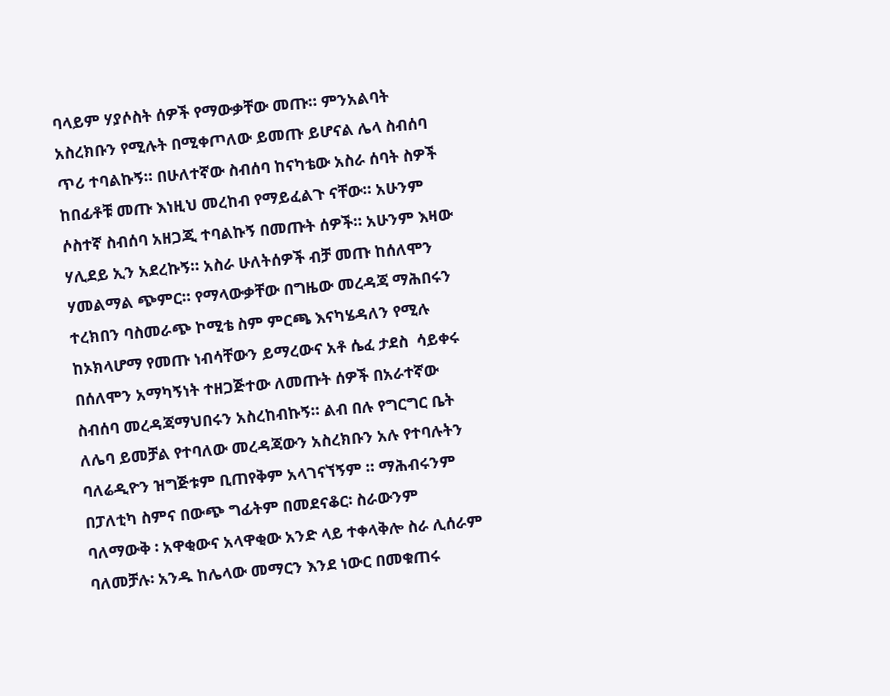ባላይም ሃያሶስት ሰዎች የማውቃቸው መጡ። ምንአልባት አስረክቡን የሚሉት በሚቀጦለው ይመጡ ይሆናል ሌላ ስብሰባ ጥሪ ተባልኩኝ። በሁለተኛው ስብሰባ ከናካቴው አስራ ሰባት ስዎች ከበፊቶቹ መጡ እነዚህ መረከብ የማይፈልጉ ናቸው። አሁንም ሶስተኛ ስብሰባ አዘጋጂ ተባልኩኝ በመጡት ሰዎች። አሁንም እዛው ሃሊደይ ኢን አደረኩኝ። አስራ ሁለትሰዎች ብቻ መጡ ከሰለሞን ሃመልማል ጭምር። የማላውቃቸው በግዜው መረዳጃ ማሕበሩን ተረክበን ባስመራጭ ኮሚቴ ስም ምርጫ እናካሄዳለን የሚሉ ከኦክላሆማ የመጡ ነብሳቸውን ይማረውና አቶ ሴፈ ታደስ  ሳይቀሩ በሰለሞን አማካኝነት ተዘጋጅተው ለመጡት ሰዎች በአራተኛው ስብሰባ መረዳጃማህበሩን አስረከብኩኝ። ልብ በሉ የግርግር ቤት ለሌባ ይመቻል የተባለው መረዳጃውን አስረክቡን አሉ የተባሉትን ባለሬዲዮን ዝግጅቱም ቢጠየቅም አላገናኘኝም ። ማሕብሩንም በፓለቲካ ስምና በውጭ ግፊትም በመደናቆር፡ ስራውንም ባለማውቅ ፡ አዋቂውና አላዋቂው አንድ ላይ ተቀላቅሎ ስራ ሊሰራም ባለመቻሉ፡ አንዱ ከሌላው መማርን እንደ ነውር በመቁጠሩ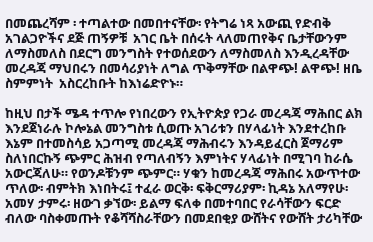በመጨረሻም ፡ ተጣልተው በመበተናቸው፡ የትግሬ ነጻ አውጪ የድብቅ አገልጋዮችና ደጅ ጠኝዎቹ  አገር ቤት በሰሩት ላለመጠየቅና ቤታቸውንም ለማስመለስ በደርግ መንግስት የተወሰደውን ለማስመለስ እንዲረዳቸው መረዳጃ ማህበሩን በመሳሪያነት ለግል ጥቅማቸው በልዋጭ! ልዋጭ! ዘቤ ስምምነት  አስርረከቡት ከእነሬድዮኑ።

ከዚህ በታች ሜዳ ተጥሎ የነበረውን የኢትዮጵያ የጋራ መረዳጃ ማሕበር ልክ እንደጀነራሉ ኮሎኔል መንግስቱ ሲወጡ አገሪቱን በሃላፊነት እንደተረከቡ እኔም በተመስሳይ አጋጣሚ መረዳጃ ማሕብሩን እንዳይፈርስ ጀማሪም ስለነበርኩኝ ጭምር ሕዝብ የጣለብኝን እምነትና ሃላፊነት በሚገባ ከራሴ አውርጃለሁ። የወንዶቹንም ጭምር። ሃቁን ከመረዳጃ ማሕበሩ አውጥተው ጥለው፡ ብምትክ እነበትሩ፤ ተፈራ ወርቅ፡ ፍቅርማሪያም፡ ኪዳኔ አለማየሁ፡ አመሃ ታምሩ፡ ዘውገ ቃኘው፡ ይልማ ፍለቀ በመተባበር የራሳቸውን ፍርድ ብለው ባስቀመጡት የቆሻሻስራቸውን በመደበቂያ ውሸትና የውሸት ታሪካቸው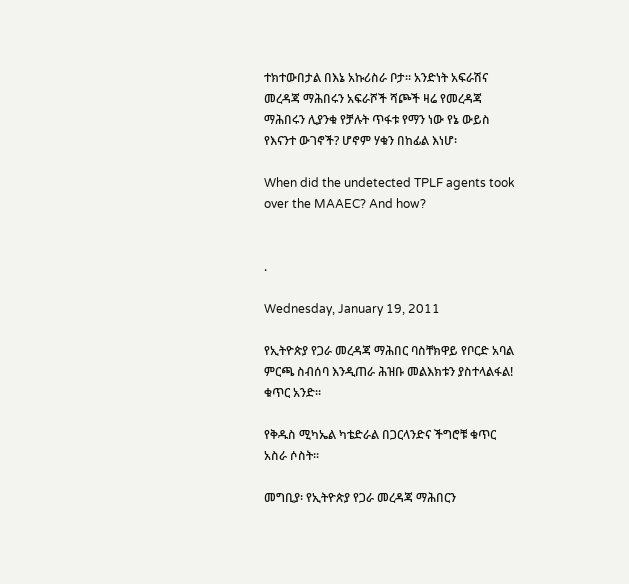ተክተውበታል በእኔ አኩሪስራ ቦታ። አንድነት አፍራሽና መረዳጃ ማሕበሩን አፍራሾች ሻጮች ዛሬ የመረዳጃ ማሕበሩን ሊያንቁ የቻሉት ጥፋቱ የማን ነው የኔ ውይስ የእናንተ ውገኖች? ሆኖም ሃቁን በከፊል እነሆ፡

When did the undetected TPLF agents took over the MAAEC? And how?


.

Wednesday, January 19, 2011

የኢትዮጵያ የጋራ መረዳጃ ማሕበር ባስቸክዋይ የቦርድ አባል ምርጫ ስብሰባ እንዲጠራ ሕዝቡ መልእክቱን ያስተላልፋል! ቁጥር አንድ።

የቅዱስ ሚካኤል ካቴድራል በጋርላንድና ችግሮቹ ቁጥር አስራ ሶስት።

መግቢያ፡ የኢትዮጵያ የጋራ መረዳጃ ማሕበርን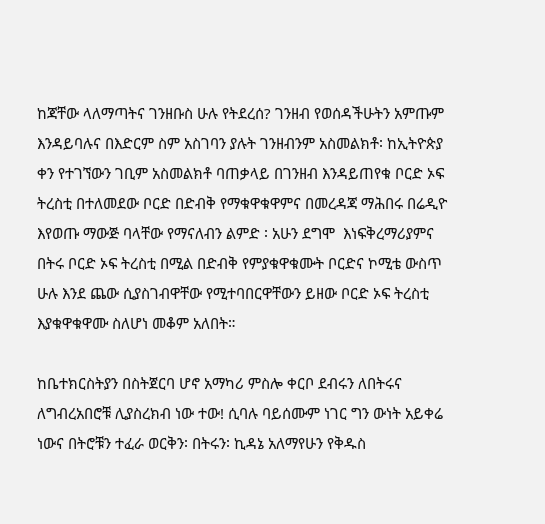ከጃቸው ላለማጣትና ገንዘቡስ ሁሉ የትደረሰ? ገንዘብ የወሰዳችሁትን አምጡም  እንዳይባሉና በእድርም ስም አስገባን ያሉት ገንዘብንም አስመልክቶ፡ ከኢትዮጵያ ቀን የተገኘውን ገቢም አስመልክቶ ባጠቃላይ በገንዘብ እንዳይጠየቁ ቦርድ ኦፍ ትረስቲ በተለመደው ቦርድ በድብቅ የማቁዋቁዋምና በመረዳጃ ማሕበሩ በሬዲዮ እየወጡ ማውጅ ባላቸው የማናለብን ልምድ ፡ አሁን ደግሞ  እነፍቅረማሪያምና በትሩ ቦርድ ኦፍ ትረስቲ በሚል በድብቅ የምያቁዋቁሙት ቦርድና ኮሚቴ ውስጥ ሁሉ እንደ ጨው ሲያስገብዋቸው የሚተባበርዋቸውን ይዘው ቦርድ ኦፍ ትረስቲ እያቁዋቁዋሙ ስለሆነ መቆም አለበት።

ከቤተክርስትያን በስትጀርባ ሆኖ አማካሪ ምስሎ ቀርቦ ደብሩን ለበትሩና ለግብረአበሮቹ ሊያስረክብ ነው ተው! ሲባሉ ባይሰሙም ነገር ግን ውነት አይቀሬ ነውና በትሮቹን ተፈራ ወርቅን፡ በትሩን፡ ኪዳኔ አለማየሁን የቅዱስ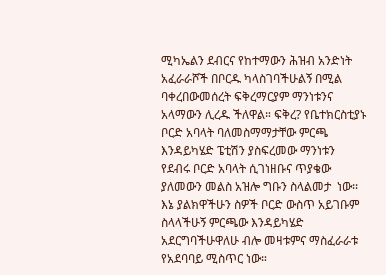ሚካኤልን ደብርና የከተማውን ሕዝብ አንድነት አፈራራሾች በቦርዱ ካላስገባችሁልኝ በሚል ባቀረበውመሰረት ፍቅረማርያም ማንነቱንና አላማውን ሊረዱ ችለዋል። ፍቅረ? የቤተክርስቲያኑ ቦርድ አባላት ባለመስማማታቸው ምርጫ እንዳይካሄድ ፔቲሽን ያስፍረመው ማንነቱን የደብሩ ቦርድ አባላት ሲገነዘቡና ጥያቄው ያለመውን መልስ አዝሎ ግቡን ስላልመታ  ነው፡፡ እኔ ያልክዋችሁን ስዎች ቦርድ ውስጥ አይገቡም ስላላችሁኝ ምርጫው እንዳይካሄድ አደርግባችሁዋለሁ ብሎ መዛቱምና ማስፈራራቱ የአደባባይ ሚስጥር ነው።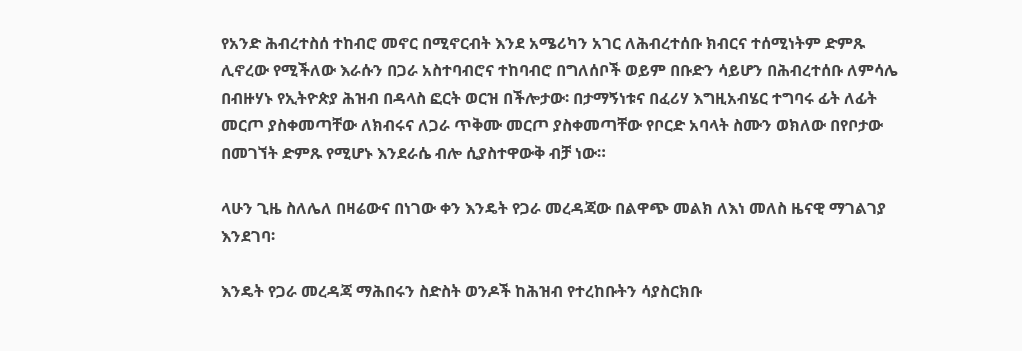የአንድ ሕብረተስሰ ተከብሮ መኖር በሚኖርብት እንደ አሜሪካን አገር ለሕብረተሰቡ ክብርና ተሰሚነትም ድምጹ ሊኖረው የሚችለው እራሱን በጋራ አስተባብሮና ተከባብሮ በግለሰቦች ወይም በቡድን ሳይሆን በሕብረተሰቡ ለምሳሌ በብዙሃኑ የኢትዮጵያ ሕዝብ በዳላስ ፎርት ወርዝ በችሎታው፡ በታማኝነቱና በፈሪሃ እግዚአብሄር ተግባሩ ፊት ለፊት መርጦ ያስቀመጣቸው ለክብሩና ለጋራ ጥቅሙ መርጦ ያስቀመጣቸው የቦርድ አባላት ስሙን ወክለው በየቦታው በመገኘት ድምጹ የሚሆኑ እንደራሴ ብሎ ሲያስተዋውቅ ብቻ ነው።

ላሁን ጊዜ ስለሌለ በዛሬውና በነገው ቀን እንዴት የጋራ መረዳጃው በልዋጭ መልክ ለእነ መለስ ዜናዊ ማገልገያ እንደገባ፡

እንዴት የጋራ መረዳጃ ማሕበሩን ስድስት ወንዶች ከሕዝብ የተረከቡትን ሳያስርክቡ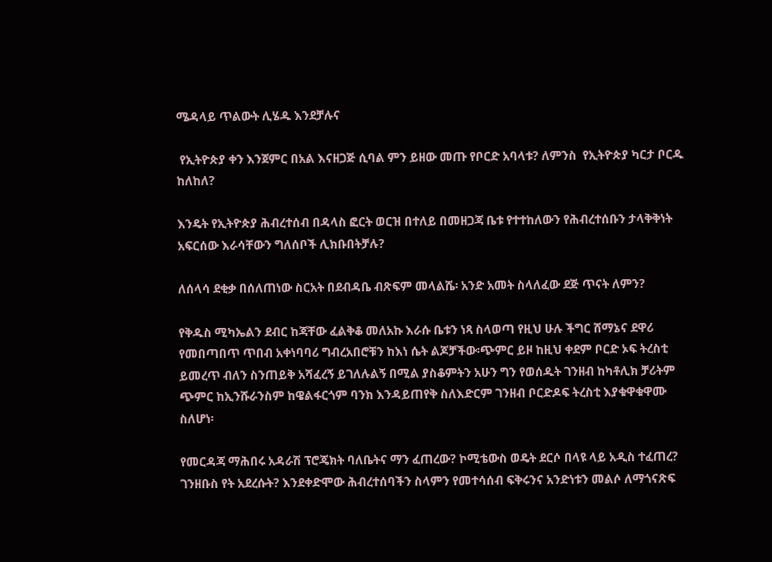ሜዳላይ ጥልውት ሊሄዱ እንደቻሉና

 የኢትዮጵያ ቀን እንጀምር በአል እናዘጋጅ ሲባል ምን ይዘው መጡ የቦርድ አባላቱ? ለምንስ  የኢትዮጵያ ካርታ ቦርዱ ከለከለ?

እንዴት የኢትዮጵያ ሕብረተሰብ በዳላስ ፎርት ወርዝ በተለይ በመዘጋጃ ቤቱ የተተከለውን የሕብረተሰቡን ታላቅቅነት አፍርሰው እራሳቸውን ግለሰቦች ሊክቡበትቻሉ?

ለሰላሳ ደቂቃ በሰለጠነው ስርአት በደብዳቤ ብጽፍም መላልሼ፡ አንድ አመት ስላለፈው ደጅ ጥናት ለምን?

የቅዱስ ሚካኤልን ደብር ከጃቸው ፈልቅቆ መለአኩ እራሱ ቤቱን ነጻ ስላወጣ የዚህ ሁሉ ችግር ሸማኔና ደዋሪ የመበጣበጥ ጥበብ አቀነባባሪ ግብረአበሮቹን ከእነ ሴት ልጆቻችው፡ጭምር ይዞ ከዚህ ቀደም ቦርድ ኦፍ ትረስቲ ይመረጥ ብለን ስንጠይቅ አሻፈረኝ ይገለሉልኝ በሚል ያስቆምትን አሁን ግን የወሰዱት ገንዘብ ከካቶሊክ ቻሪትም ጭምር ከኢንሹራንስም ከዌልፋርጎም ባንክ እንዳይጠየቅ ስለእድርም ገንዘብ ቦርድዶፍ ትረስቲ እያቁዋቁዋሙ ስለሆነ፡

የመርዳጃ ማሕበሩ አዳራሽ ፕሮጄክት ባለቤትና ማን ፈጠረው? ኮሚቴውስ ወዴት ደርሶ በላዩ ላይ አዲስ ተፈጠረ? ገንዘቡስ የት አደረሱት? እንደቀድሞው ሕብረተሰባችን ስላምን የመተሳሰብ ፍቅሩንና አንድነቱን መልሶ ለማጎናጽፍ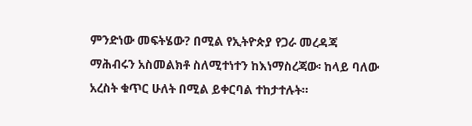ምንድነው መፍትሄው? በሚል የኢትዮጵያ የጋራ መረዳጃ ማሕብሩን አስመልክቶ ስለሚተነተን ከእነማስረጃው፡ ከላይ ባለው አረስት ቁጥር ሁለት በሚል ይቀርባል ተከታተሉት።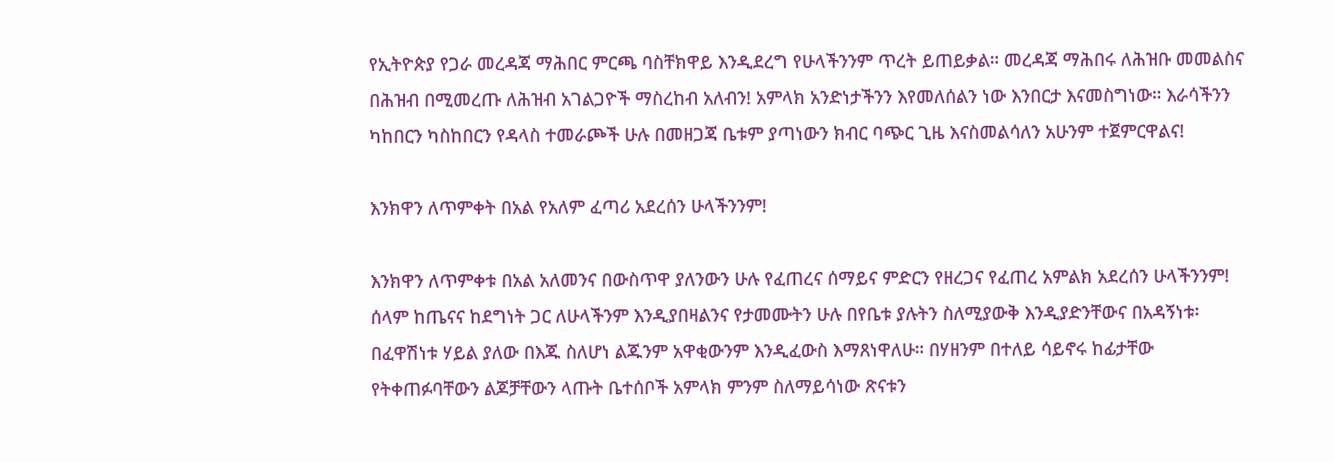የኢትዮጵያ የጋራ መረዳጃ ማሕበር ምርጫ ባስቸክዋይ እንዲደረግ የሁላችንንም ጥረት ይጠይቃል። መረዳጃ ማሕበሩ ለሕዝቡ መመልስና በሕዝብ በሚመረጡ ለሕዝብ አገልጋዮች ማስረከብ አለብን! አምላክ አንድነታችንን እየመለሰልን ነው እንበርታ እናመስግነው። እራሳችንን ካከበርን ካስከበርን የዳላስ ተመራጮች ሁሉ በመዘጋጃ ቤቱም ያጣነውን ክብር ባጭር ጊዜ እናስመልሳለን አሁንም ተጀምርዋልና!

እንክዋን ለጥምቀት በአል የአለም ፈጣሪ አደረሰን ሁላችንንም!

እንክዋን ለጥምቀቱ በአል አለመንና በውስጥዋ ያለንውን ሁሉ የፈጠረና ሰማይና ምድርን የዘረጋና የፈጠረ አምልክ አደረሰን ሁላችንንም! ሰላም ከጤናና ከደግነት ጋር ለሁላችንም እንዲያበዛልንና የታመሙትን ሁሉ በየቤቱ ያሉትን ስለሚያውቅ እንዲያድንቸውና በአዳኝነቱ፡ በፈዋሽነቱ ሃይል ያለው በእጁ ስለሆነ ልጁንም አዋቂውንም እንዲፈውስ እማጸነዋለሁ። በሃዘንም በተለይ ሳይኖሩ ከፊታቸው የትቀጠፉባቸውን ልጆቻቸውን ላጡት ቤተሰቦች አምላክ ምንም ስለማይሳነው ጽናቱን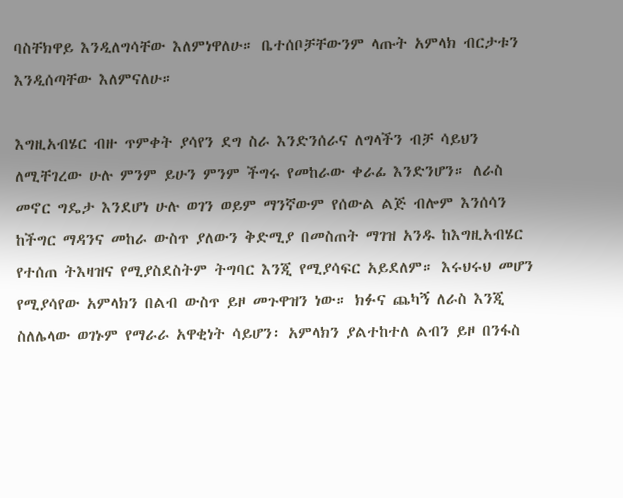ባስቸክዋይ እንዲለግሳቸው እለምነዋለሁ። ቤተሰቦቻቸውንም ላጡት አምላክ ብርታቱን እንዲሰጣቸው እለምናለሁ።

እግዚአብሄር ብዙ ጥምቀት ያሳየን ደግ ስራ እንድንሰራና ለግላችን ብቻ ሳይህን ለሚቸገረው ሁሉ ምንም ይሁን ምንም ችግሩ የመከራው ቀራፊ እንድንሆን። ለራስ መኖር ግዴታ እንደሆነ ሁሉ ወገን ወይም ማንኛውም የሰውል ልጅ ብሎም እንሰሳን ከችግር ማዳንና መከራ ውስጥ ያለውን ቅድሚያ በመስጠት ማገዝ አንዱ ከእግዚአብሄር የተሰጠ ትእዛዝና የሚያስደስትም ትግባር እንጂ የሚያሳፍር አይደለም። እሩህሩህ መሆን የሚያሳየው አምላክን በልብ ውስጥ ይዞ መጉዋዝን ነው። ክፉና ጨካኝ ለራስ እንጂ ስለሌላው ወገኑም የማራራ አዋቂነት ሳይሆን፡ አምላክን ያልተከተለ ልብን ይዞ በንፋስ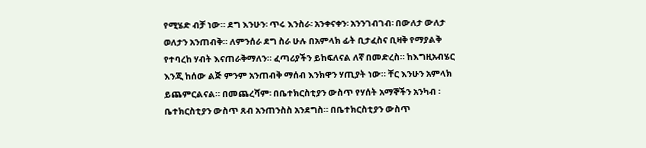የሚሄድ ብቻ ነው። ደግ እንሁን፡ ጥሩ እንስራ፡ አንቀናቀን፡ አንንገብገብ፡ በውለታ ውለታ ወለታን አንጠብቅ። ለምንሰራ ደግ ስራ ሁሉ በአምላክ ፊት ቢታፈስና ቢዛቅ የማያልቅ የተባረከ ሃብት እናጠራቅማለን። ፈጣሪያችን ይከፍለናል ለኛ በመድረስ። ከእግዚአብሄር እንጂ ከሰው ልጅ ምንም አንጠብቅ ማሰብ እንክዋን ሃጢያት ነው። ቸር እንሁን አምላክ ይጨምርልናል። በመጨረሻም፡ በቤተክርስቲያን ውስጥ የሃሰት አማኞችን አንካብ ፡ ቤተክርስቲያን ውስጥ ጸብ አንጠንስስ አንደግስ። በቤተክርስቲያን ውስጥ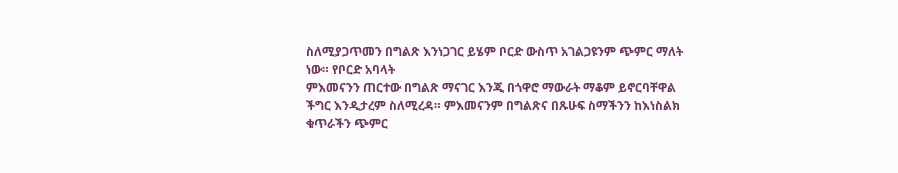ስለሚያጋጥመን በግልጽ እንነጋገር ይሄም ቦርድ ውስጥ አገልጋዩንም ጭምር ማለት ነው። የቦርድ አባላት
ምእመናንን ጠርተው በግልጽ ማናገር እንጂ በጎዋሮ ማውራት ማቆም ይኖርባቸዋል ችግር እንዲታረም ስለሚረዳ። ምእመናንም በግልጽና በጹሁፍ ስማችንን ከእነስልክ ቁጥራችን ጭምር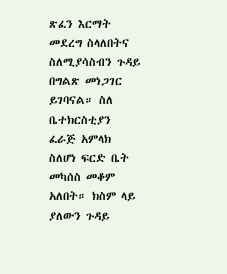ጽፈን እርማት መደረግ ስላለበትና ስለሚያሳስብን ጉዳይ በግልጽ መነጋገር ይገባናል። ስለ ቤተክርስቲያን ፈራጅ አምላክ ስለሆነ ፍርድ ቤት መካሰስ መቆም አለበት። ክስም ላይ ያለውን ጉዳይ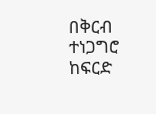በቅርብ ተነጋግሮ ከፍርድ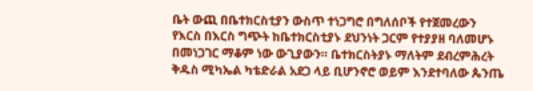ቤት ውጪ በቤተክርስቲያን ውስጥ ተነጋግሮ በግለሰቦች የተጀመረውን የእርስ በእርስ ግጭት ከቤተክርስቲያኑ ደህንነት ጋርም የተያያዘ ባለመሆኑ በመነጋገር ማቆም ነው ውጊያውን። ቤተክርስትያኑ ማለትም ደብረምሕረት ቅዱስ ሚካኤል ካቴድራል አደጋ ላይ ቢሆንኖሮ ወይም እንደተባለው ጴንጤ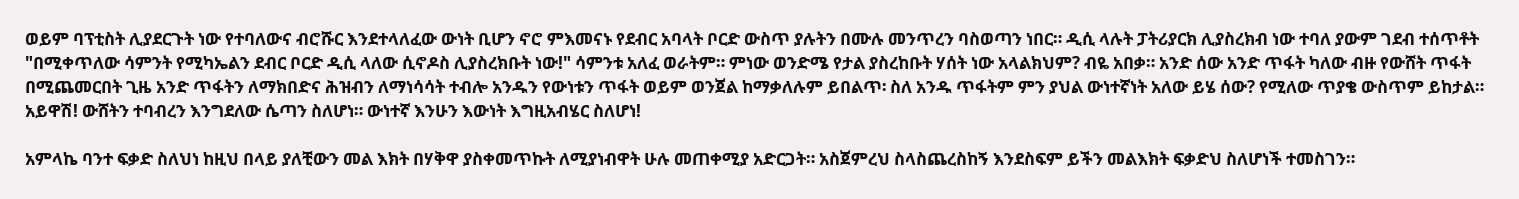ወይም ባፕቲስት ሊያደርጉት ነው የተባለውና ብሮሹር እንደተላለፈው ውነት ቢሆን ኖሮ ምእመናኑ የደብር አባላት ቦርድ ውስጥ ያሉትን በሙሉ መንጥረን ባስወጣን ነበር። ዲሲ ላሉት ፓትሪያርክ ሊያስረክብ ነው ተባለ ያውም ገደብ ተሰጥቶት "በሚቀጥለው ሳምንት የሚካኤልን ደብር ቦርድ ዲሲ ላለው ሲኖዶስ ሊያስረክቡት ነው!" ሳምንቱ አለፈ ወራትም። ምነው ወንድሜ የታል ያስረከቡት ሃሰት ነው አላልክህም? ብዬ አበቃ። አንድ ሰው አንድ ጥፋት ካለው ብዙ የውሸት ጥፋት በሚጨመርበት ጊዜ አንድ ጥፋትን ለማክበድና ሕዝብን ለማነሳሳት ተብሎ አንዱን የውነቱን ጥፋት ወይም ወንጀል ከማቃለሉም ይበልጥ፡ ስለ አንዱ ጥፋትም ምን ያህል ውነተኛነት አለው ይሄ ሰው? የሚለው ጥያቄ ውስጥም ይከታል። አይዋሽ! ውሸትን ተባብረን እንግደለው ሴጣን ስለሆነ። ውነተኛ እንሁን እውነት እግዚአብሄር ስለሆነ!

አምላኬ ባንተ ፍቃድ ስለህነ ከዚህ በላይ ያለቺውን መል እክት በሃቅዋ ያስቀመጥኩት ለሚያነብዋት ሁሉ መጠቀሚያ አድርጋት። አስጀምረህ ስላስጨረስከኝ እንደስፍም ይችን መልእክት ፍቃድህ ስለሆነች ተመስገን።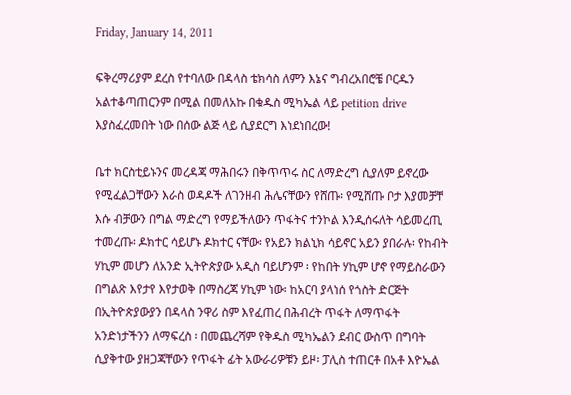Friday, January 14, 2011

ፍቅረማሪያም ደረስ የተባለው በዳላስ ቴክሳስ ለምን እኔና ግብረአበሮቼ ቦርዱን አልተቆጣጠርንም በሚል በመለአኩ በቁዱስ ሚካኤል ላይ petition drive እያስፈረመበት ነው በሰው ልጅ ላይ ሲያደርግ እነደነበረው!

ቤተ ክርስቲይኑንና መረዳጃ ማሕበሩን በቅጥጥሩ ስር ለማድረግ ሲያለም ይኖረው የሚፈልጋቸውን እራስ ወዳዶች ለገንዘብ ሕሌናቸውን የሸጡ፡ የሚሸጡ ቦታ እያመቻቸ እሱ ብቻውን በግል ማድረግ የማይችለውን ጥፋትና ተንኮል እንዲሰሩለት ሳይመረጢ ተመረጡ፡ ዶክተር ሳይሆኑ ዶክተር ናቸው፡ የአይን ክልኒክ ሳይኖር አይን ያበራሉ፡ የከብት ሃኪም መሆን ለአንድ ኢትዮጵያው አዲስ ባይሆንም ፡ የከበት ሃኪም ሆኖ የማይስራውን በግልጽ እየታየ እየታወቅ በማስረጃ ሃኪም ነው፡ ከአርባ ያላነሰ የጎስት ድርጅት በኢትዮጵያውያን በዳላስ ንዋሪ ስም እየፈጠረ በሕብረት ጥፋት ለማጥፋት አንድነታችንን ለማፍረስ ፡ በመጨረሻም የቅዱስ ሚካኤልን ደብር ውስጥ በግባት ሲያቅተው ያዘጋጃቸውን የጥፋት ፊት አውራሪዎቹን ይዞ፡ ፓሊስ ተጠርቶ በአቶ እዮኤል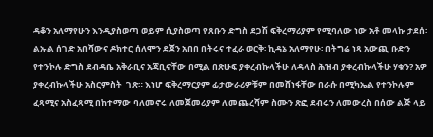ዳቆን አለማየሁን እንዲያስወጣ ወይም ሲያስወጣ የጸቡን ድግስ ደጋሽ ፍቅረማሪያም የሚባለው ነው አቶ መላኩ ታደሰ፡ ልኡል ሰገድ አበሻውና ዶክተር ሰለሞን ደጀን አበበ በትሩና ተፈራ ወርቅ፡ ኪዳኔ አለማየሁ፡ በትግሬ ነጻ አውጪ ቡድን የተንኮሉ ድግስ ደብዳቤ አቅራቢና አጃቢናቸው በሚል በጽሁፍ ያቀረብኩላችሁ ለዳላስ ሕዝብ ያቀረብኩላችሁ ሃቁን? አዎ ያቀረብኩላችሁ አስርምስት  ገጽ። እነሆ ፍቅረማርያም ፊታውራሪዎቹም በመሸነፋቸው በራሱ በሚካኤል የተንኮሉም ፈጻሚና አስፈጻሚ በከተማው ባለመኖሩ ለመጀመሪያም ለመጨረሻም ስሙን ጽፎ ደብሩን ለመውረስ በሰው ልጅ ላይ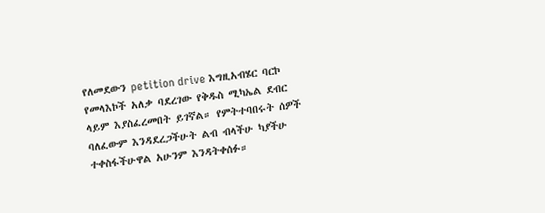የለመደውን petition drive እግዚአብሄር ባርኮ የመላእኮች አለቃ ባደረገው የቅዱስ ሚካኤል ደብር ላይም እያስፈረመበት ይገኛል። የምትተባበሩት ሰዎች ባለፈውም እንዳደረጋችሁት ልብ ብላችሁ ካያችሁ ተቀስፋችሁዋል አሁንም እንዳትቀሰፉ።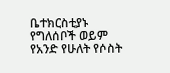ቤተክርስቲያኑ የግለሰቦች ወይም የአንድ የሁለት የሶስት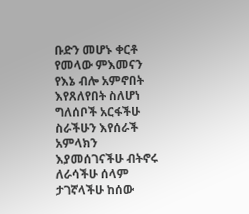ቡድን መሆኑ ቀርቶ የመላው ምእመናን የእኔ ብሎ አምኖበት እየጸለየበት ስለሆነ ግለሰቦች አርፋችሁ ስራችሁን እየሰራች አምላክን እያመሰገናችሁ ብትኖሩ ለራሳችሁ ሰላም ታገኛላችሁ ከሰው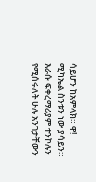ሳይሆን ከአምላክ። ዋ! ሚካኤል ስንቱን ነው ያሳይን። እራሱ ፍቀረማሪያም ተንኮሉን የሚሰሩለት ሁሉ አንገታቸውን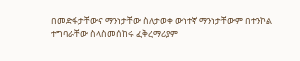በመድፋታቸውና ማንነታቸው ስለታወቀ ውነተኛ ማንነታቸውም በተንኮል ተግባራቸው ስላስመሰከሩ ፈቅረማሪያም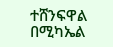ተሸንፍዋል በሚካኤል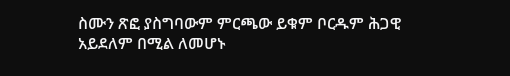ስሙን ጽፎ ያስግባውም ምርጫው ይቁም ቦርዱም ሕጋዊ አይደለም በሚል ለመሆኑ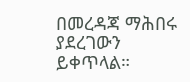በመረዳጃ ማሕበሩ ያደረገውን  ይቀጥላል።